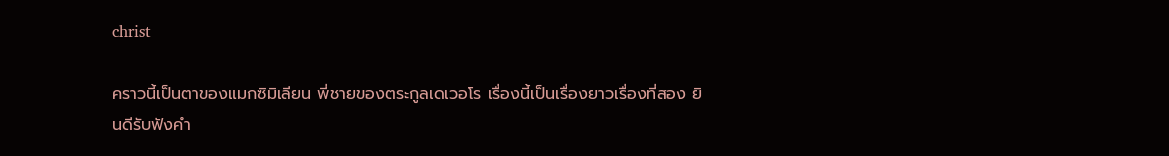christ

คราวนี้เป็นตาของแมกซิมิเลียน พี่ชายของตระกูลเดเวอโร เรื่องนี้เป็นเรื่องยาวเรื่องที่สอง ยินดีรับฟังคำ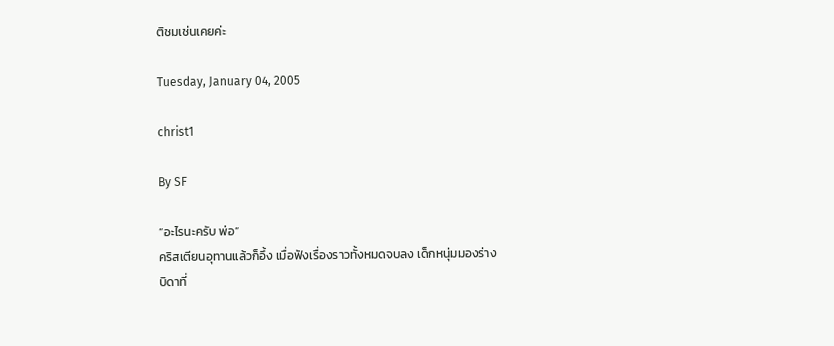ติชมเช่นเคยค่ะ

Tuesday, January 04, 2005

christ1

By SF

“อะไรนะครับ พ่อ”
คริสเตียนอุทานแล้วก็อึ้ง เมื่อฟังเรื่องราวทั้งหมดจบลง เด็กหนุ่มมองร่างบิดาที่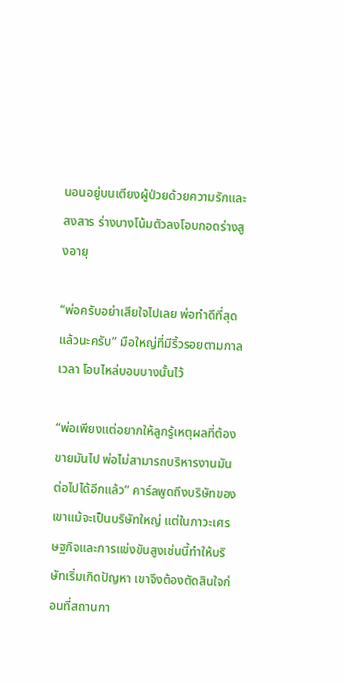นอนอยู่บนเตียงผู้ป่วยด้วยความรักและสงสาร ร่างบางโน้มตัวลงโอบกอดร่างสูงอายุ

“พ่อครับอย่าเสียใจไปเลย พ่อทำดีที่สุดแล้วนะครับ” มือใหญ่ที่มีริ้วรอยตามกาลเวลา โอบไหล่บอบบางนั้นไว้

“พ่อเพียงแต่อยากให้ลูกรู้เหตุผลที่ต้องขายมันไป พ่อไม่สามารถบริหารงานมันต่อไปได้อีกแล้ว” คาร์ลพูดถึงบริษัทของเขาแม้จะเป็นบริษัทใหญ่ แต่ในภาวะเศรษฐกิจและการแข่งขันสูงเช่นนี้ทำให้บริษัทเริ่มเกิดปัญหา เขาจึงต้องตัดสินใจก่อนที่สถานกา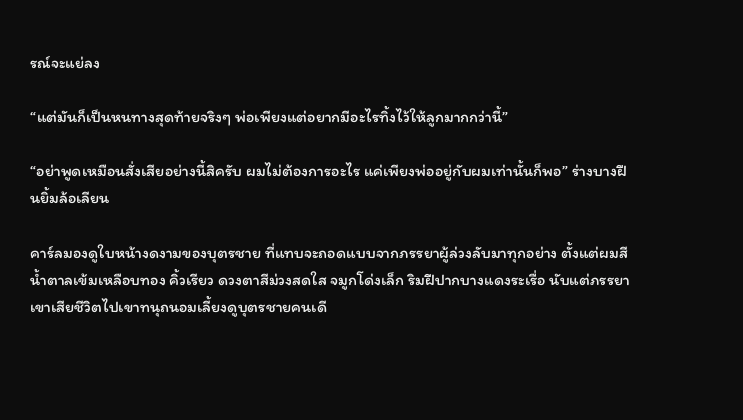รณ์จะแย่ลง

“แต่มันก็เป็นหนทางสุดท้ายจริงๆ พ่อเพียงแต่อยากมีอะไรทิ้งไว้ให้ลูกมากกว่านี้”

“อย่าพูดเหมือนสั่งเสียอย่างนี้สิครับ ผมไม่ต้องการอะไร แค่เพียงพ่ออยู่กับผมเท่านั้นก็พอ” ร่างบางฝืนยิ้มล้อเลียน

คาร์ลมองดูใบหน้างดงามของบุตรชาย ที่แทบจะถอดแบบจากภรรยาผู้ล่วงลับมาทุกอย่าง ตั้งแต่ผมสีน้ำตาลเข้มเหลือบทอง คิ้วเรียว ดวงตาสีม่วงสดใส จมูกโด่งเล็ก ริมฝีปากบางแดงระเรื่อ นับแต่ภรรยาเขาเสียชีวิตไปเขาทนุถนอมเลี้ยงดูบุตรชายคนเดี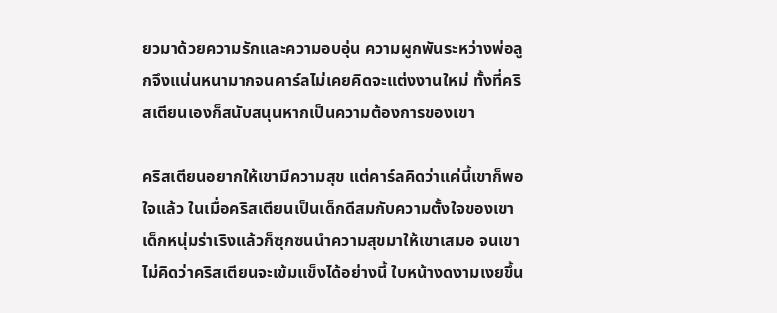ยวมาด้วยความรักและความอบอุ่น ความผูกพันระหว่างพ่อลูกจึงแน่นหนามากจนคาร์ลไม่เคยคิดจะแต่งงานใหม่ ทั้งที่คริสเตียนเองก็สนับสนุนหากเป็นความต้องการของเขา

คริสเตียนอยากให้เขามีความสุข แต่คาร์ลคิดว่าแค่นี้เขาก็พอใจแล้ว ในเมื่อคริสเตียนเป็นเด็กดีสมกับความตั้งใจของเขา เด็กหนุ่มร่าเริงแล้วก็ซุกซนนำความสุขมาให้เขาเสมอ จนเขาไม่คิดว่าคริสเตียนจะเข้มแข็งได้อย่างนี้ ใบหน้างดงามเงยขึ้น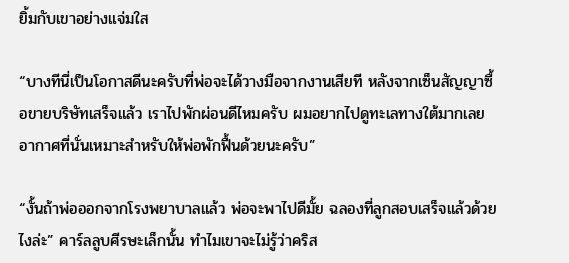ยิ้มกับเขาอย่างแจ่มใส

“บางทีนี่เป็นโอกาสดีนะครับที่พ่อจะได้วางมือจากงานเสียที หลังจากเซ็นสัญญาซื้อขายบริษัทเสร็จแล้ว เราไปพักผ่อนดีไหมครับ ผมอยากไปดูทะเลทางใต้มากเลย อากาศที่นั่นเหมาะสำหรับให้พ่อพักฟื้นด้วยนะครับ”

“งั้นถ้าพ่อออกจากโรงพยาบาลแล้ว พ่อจะพาไปดีมั้ย ฉลองที่ลูกสอบเสร็จแล้วด้วยไงล่ะ” คาร์ลลูบศีรษะเล็กนั้น ทำไมเขาจะไม่รู้ว่าคริส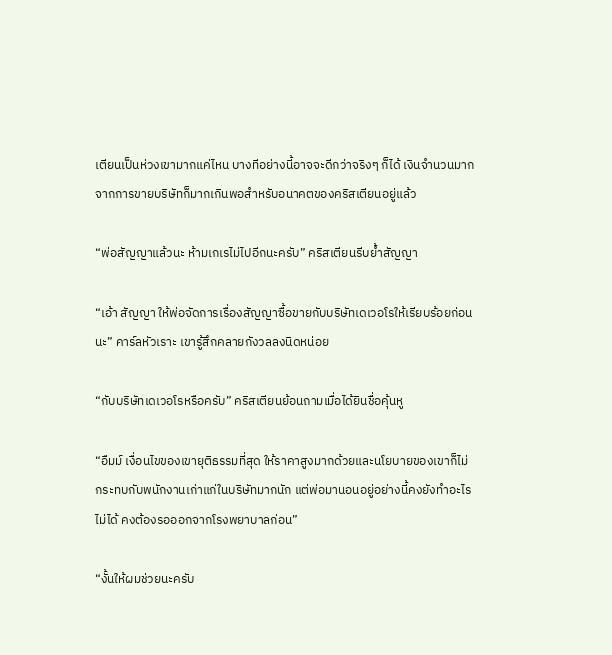เตียนเป็นห่วงเขามากแค่ไหน บางทีอย่างนี้อาจจะดีกว่าจริงๆ ก็ได้ เงินจำนวนมากจากการขายบริษัทก็มากเกินพอสำหรับอนาคตของคริสเตียนอยู่แล้ว

“พ่อสัญญาแล้วนะ ห้ามเกเรไม่ไปอีกนะครับ” คริสเตียนรีบย้ำสัญญา

“เอ้า สัญญา ให้พ่อจัดการเรื่องสัญญาซื้อขายกับบริษัทเดเวอโรให้เรียบร้อยก่อนนะ” คาร์ลหัวเราะ เขารู้สึกคลายกังวลลงนิดหน่อย

“กับบริษัทเดเวอโรหรือครับ” คริสเตียนย้อนถามเมื่อได้ยินชื่อคุ้นหู

“อืมม์ เงื่อนไขของเขายุติธรรมที่สุด ให้ราคาสูงมากด้วยและนโยบายของเขาก็ไม่กระทบกับพนักงานเก่าแก่ในบริษัทมากนัก แต่พ่อมานอนอยู่อย่างนี้คงยังทำอะไรไม่ได้ คงต้องรอออกจากโรงพยาบาลก่อน”

“งั้นให้ผมช่วยนะครับ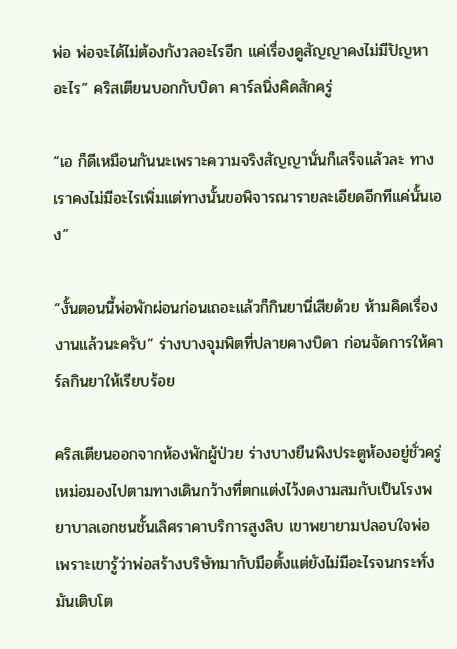พ่อ พ่อจะได้ไม่ต้องกังวลอะไรอีก แค่เรื่องดูสัญญาคงไม่มีปัญหาอะไร” คริสเตียนบอกกับบิดา คาร์ลนิ่งคิดสักครู่

“เอ ก็ดีเหมือนกันนะเพราะความจริงสัญญานั่นก็เสร็จแล้วละ ทางเราคงไม่มีอะไรเพิ่มแต่ทางนั้นขอพิจารณารายละเอียดอีกทีแค่นั้นเอง”

“งั้นตอนนี้พ่อพักผ่อนก่อนเถอะแล้วก็กินยานี่เสียด้วย ห้ามคิดเรื่องงานแล้วนะครับ” ร่างบางจุมพิตที่ปลายคางบิดา ก่อนจัดการให้คาร์ลกินยาให้เรียบร้อย

คริสเตียนออกจากห้องพักผู้ป่วย ร่างบางยืนพิงประตูห้องอยู่ชั่วครู่ เหม่อมองไปตามทางเดินกว้างที่ตกแต่งไว้งดงามสมกับเป็นโรงพยาบาลเอกชนชั้นเลิศราคาบริการสูงลิบ เขาพยายามปลอบใจพ่อ เพราะเขารู้ว่าพ่อสร้างบริษัทมากับมือตั้งแต่ยังไม่มีอะไรจนกระทั่งมันเติบโต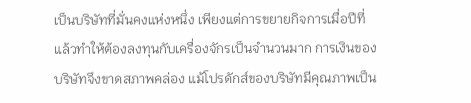เป็นบริษัทที่มั่นคงแห่งหนึ่ง เพียงแต่การขยายกิจการเมื่อปีที่แล้วทำให้ต้องลงทุนกับเครื่องจักรเป็นจำนวนมาก การเงินของบริษัทจึงขาดสภาพคล่อง แม้โปรดักส์ของบริษัทมีคุณภาพเป็น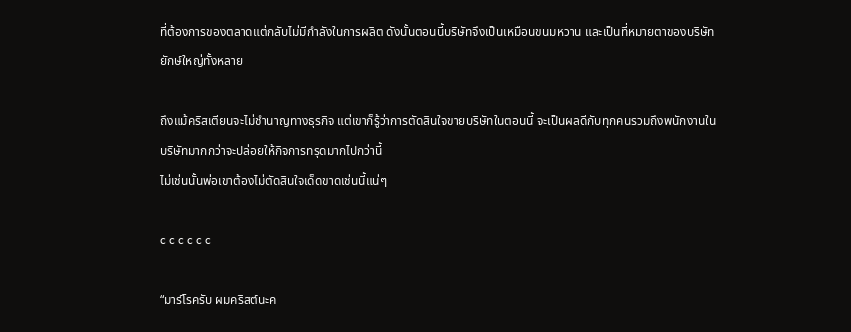ที่ต้องการของตลาดแต่กลับไม่มีกำลังในการผลิต ดังนั้นตอนนี้บริษัทจึงเป็นเหมือนขนมหวาน และเป็นที่หมายตาของบริษัทยักษ์ใหญ่ทั้งหลาย

ถึงแม้คริสเตียนจะไม่ชำนาญทางธุรกิจ แต่เขาก็รู้ว่าการตัดสินใจขายบริษัทในตอนนี้ จะเป็นผลดีกับทุกคนรวมถึงพนักงานในบริษัทมากกว่าจะปล่อยให้กิจการทรุดมากไปกว่านี้
ไม่เช่นนั้นพ่อเขาต้องไม่ตัดสินใจเด็ดขาดเช่นนี้แน่ๆ

c c c c c c

“มาร์โรครับ ผมคริสต์นะค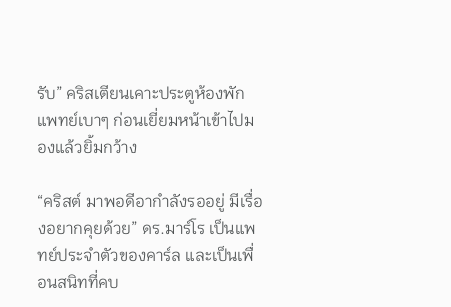รับ” คริสเตียนเคาะประตูห้องพักแพทย์เบาๆ ก่อนเยี่ยมหน้าเข้าไปมองแล้วยิ้มกว้าง

“คริสต์ มาพอดีอากำลังรออยู่ มีเรื่องอยากคุยด้วย” ดร.มาร์โร เป็นแพทย์ประจำตัวของคาร์ล และเป็นเพื่อนสนิทที่คบ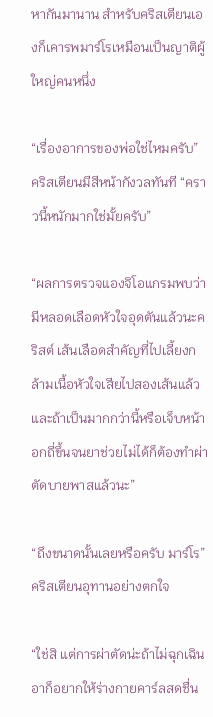หากันมานาน สำหรับคริสเตียนเองก็เคารพมาร์โรเหมือนเป็นญาติผู้ใหญ่คนหนึ่ง

“เรื่องอาการของพ่อใช่ไหมครับ” คริสเตียนมีสีหน้ากังวลทันที “คราวนี้หนักมากใช่มั้ยครับ”

“ผลการตรวจแองจิโอแกรมพบว่ามีหลอดเลือดหัวใจอุดตันแล้วนะคริสต์ เส้นเลือดสำคัญที่ไปเลี้ยงกล้ามเนื้อหัวใจเสียไปสองเส้นแล้ว และถ้าเป็นมากกว่านี้หรือเจ็บหน้าอกถี่ขึ้นจนยาช่วยไม่ได้ก็ต้องทำผ่าตัดบายพาสแล้วนะ”

“ถึงขนาดนั้นเลยหรือครับ มาร์โร” คริสเตียนอุทานอย่างตกใจ

“ใช่สิ แต่การผ่าตัดน่ะถ้าไม่ฉุกเฉิน อาก็อยากให้ร่างกายคาร์ลสดชื่น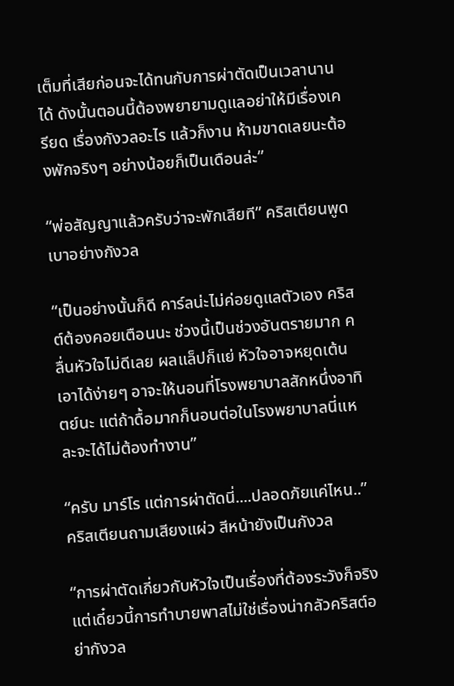เต็มที่เสียก่อนจะได้ทนกับการผ่าตัดเป็นเวลานานได้ ดังนั้นตอนนี้ต้องพยายามดูแลอย่าให้มีเรื่องเครียด เรื่องกังวลอะไร แล้วก็งาน ห้ามขาดเลยนะต้องพักจริงๆ อย่างน้อยก็เป็นเดือนล่ะ”

“พ่อสัญญาแล้วครับว่าจะพักเสียที” คริสเตียนพูดเบาอย่างกังวล

“เป็นอย่างนั้นก็ดี คาร์ลน่ะไม่ค่อยดูแลตัวเอง คริสต์ต้องคอยเตือนนะ ช่วงนี้เป็นช่วงอันตรายมาก คลื่นหัวใจไม่ดีเลย ผลแล็ปก็แย่ หัวใจอาจหยุดเต้นเอาได้ง่ายๆ อาจะให้นอนที่โรงพยาบาลสักหนึ่งอาทิตย์นะ แต่ถ้าดื้อมากก็นอนต่อในโรงพยาบาลนี่แหละจะได้ไม่ต้องทำงาน”

“ครับ มาร์โร แต่การผ่าตัดนี่....ปลอดภัยแค่ไหน..” คริสเตียนถามเสียงแผ่ว สีหน้ายังเป็นกังวล

“การผ่าตัดเกี่ยวกับหัวใจเป็นเรื่องที่ต้องระวังก็จริง แต่เดี๋ยวนี้การทำบายพาสไม่ใช่เรื่องน่ากลัวคริสต์อย่ากังวล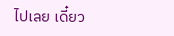ไปเลย เดี๋ยว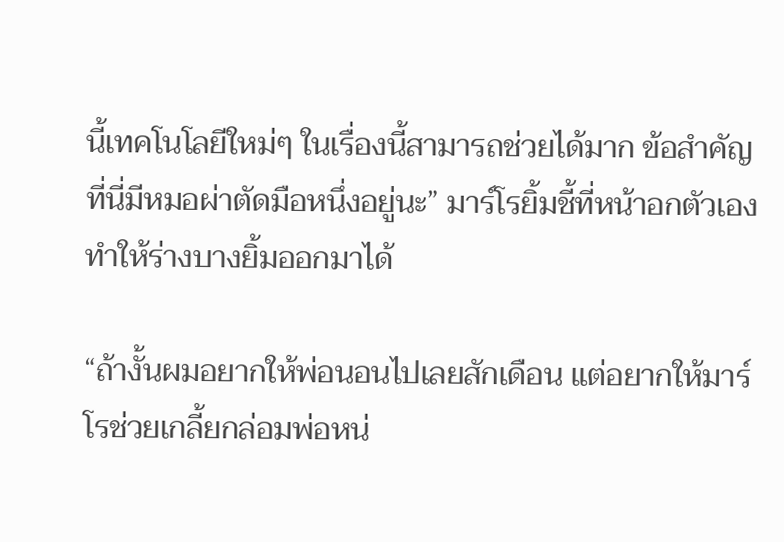นี้เทคโนโลยีใหม่ๆ ในเรื่องนี้สามารถช่วยได้มาก ข้อสำคัญที่นี่มีหมอผ่าตัดมือหนึ่งอยู่นะ” มาร์โรยิ้มชี้ที่หน้าอกตัวเอง ทำให้ร่างบางยิ้มออกมาได้

“ถ้างั้นผมอยากให้พ่อนอนไปเลยสักเดือน แต่อยากให้มาร์โรช่วยเกลี้ยกล่อมพ่อหน่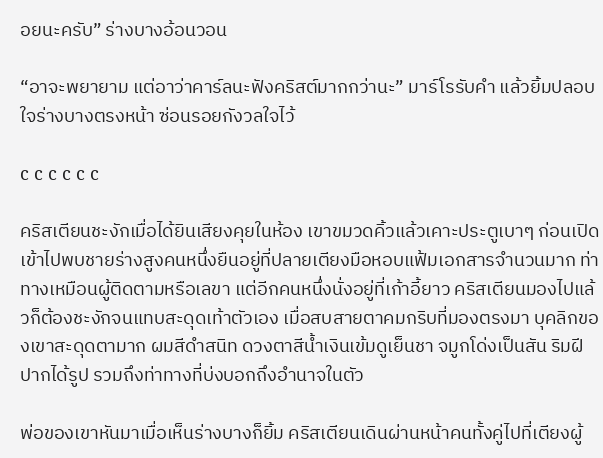อยนะครับ” ร่างบางอ้อนวอน

“อาจะพยายาม แต่อาว่าคาร์ลนะฟังคริสต์มากกว่านะ” มาร์โรรับคำ แล้วยิ้มปลอบใจร่างบางตรงหน้า ซ่อนรอยกังวลใจไว้

c c c c c c

คริสเตียนชะงักเมื่อได้ยินเสียงคุยในห้อง เขาขมวดคิ้วแล้วเคาะประตูเบาๆ ก่อนเปิดเข้าไปพบชายร่างสูงคนหนึ่งยืนอยู่ที่ปลายเตียงมือหอบแฟ้มเอกสารจำนวนมาก ท่าทางเหมือนผู้ติดตามหรือเลขา แต่อีกคนหนึ่งนั่งอยู่ที่เก้าอี้ยาว คริสเตียนมองไปแล้วก็ต้องชะงักจนแทบสะดุดเท้าตัวเอง เมื่อสบสายตาคมกริบที่มองตรงมา บุคลิกของเขาสะดุดตามาก ผมสีดำสนิท ดวงตาสีน้ำเงินเข้มดูเย็นชา จมูกโด่งเป็นสัน ริมฝีปากได้รูป รวมถึงท่าทางที่บ่งบอกถึงอำนาจในตัว

พ่อของเขาหันมาเมื่อเห็นร่างบางก็ยิ้ม คริสเตียนเดินผ่านหน้าคนทั้งคู่ไปที่เตียงผู้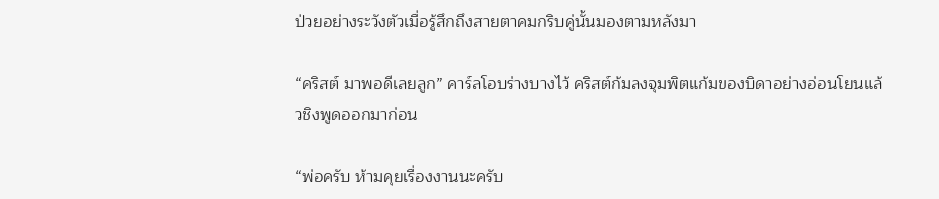ป่วยอย่างระวังตัวเมื่อรู้สึกถึงสายตาคมกริบคู่นั้นมองตามหลังมา

“คริสต์ มาพอดีเลยลูก” คาร์ลโอบร่างบางไว้ คริสต์ก้มลงจุมพิตแก้มของบิดาอย่างอ่อนโยนแล้วชิงพูดออกมาก่อน

“พ่อครับ ห้ามคุยเรื่องงานนะครับ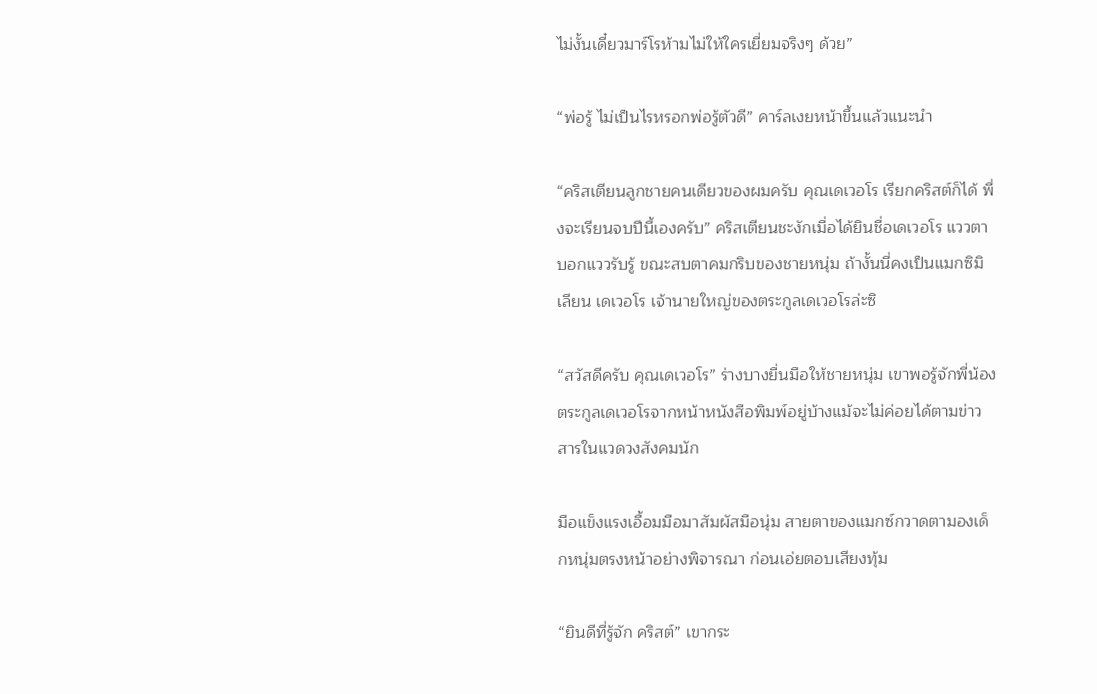ไม่งั้นเดี๋ยวมาร์โรห้ามไม่ให้ใครเยี่ยมจริงๆ ด้วย”

“พ่อรู้ ไม่เป็นไรหรอกพ่อรู้ตัวดี” คาร์ลเงยหน้าขึ้นแล้วแนะนำ

“คริสเตียนลูกชายคนเดียวของผมครับ คุณเดเวอโร เรียกคริสต์ก็ได้ พึ่งจะเรียนจบปีนี้เองครับ” คริสเตียนชะงักเมื่อได้ยินชื่อเดเวอโร แววตาบอกแววรับรู้ ขณะสบตาคมกริบของชายหนุ่ม ถ้างั้นนี่คงเป็นแมกซิมิเลียน เดเวอโร เจ้านายใหญ่ของตระกูลเดเวอโรล่ะซิ

“สวัสดีครับ คุณเดเวอโร” ร่างบางยื่นมือให้ชายหนุ่ม เขาพอรู้จักพี่น้องตระกูลเดเวอโรจากหน้าหนังสือพิมพ์อยู่บ้างแม้จะไม่ค่อยได้ตามข่าวสารในแวดวงสังคมนัก

มือแข็งแรงเอื้อมมือมาสัมผัสมือนุ่ม สายตาของแมกซ์กวาดตามองเด็กหนุ่มตรงหน้าอย่างพิจารณา ก่อนเอ่ยตอบเสียงทุ้ม

“ยินดีที่รู้จัก คริสต์” เขากระ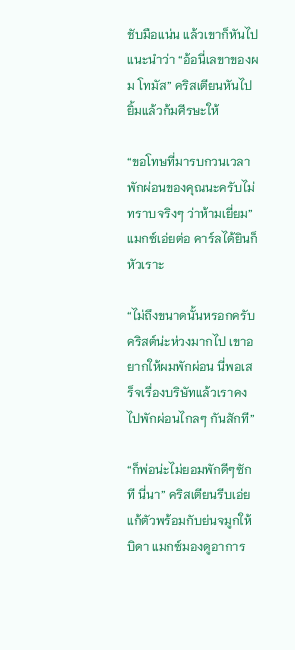ชับมือแน่น แล้วเขาก็หันไปแนะนำว่า “อ้อนี่เลขาของผม โทมัส” คริสเตียนหันไปยิ้มแล้วก้มศีรษะให้

“ขอโทษที่มารบกวนเวลาพักผ่อนของคุณนะครับไม่ทราบจริงๆ ว่าห้ามเยี่ยม” แมกซ์เอ่ยต่อ คาร์ลได้ยินก็หัวเราะ

“ไม่ถึงขนาดนั้นหรอกครับ คริสต์น่ะห่วงมากไป เขาอยากให้ผมพักผ่อน นี่พอเสร็จเรื่องบริษัทแล้วเราคงไปพักผ่อนไกลๆ กันสักที”

“ก็พ่อน่ะไม่ยอมพักดีๆซักที นี่นา” คริสเตียนรีบเอ่ยแก้ตัวพร้อมกับย่นจมูกให้บิดา แมกซ์มองดูอาการ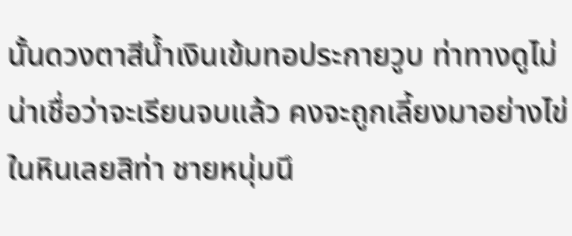นั้นดวงตาสีน้ำเงินเข้มทอประกายวูบ ท่าทางดูไม่น่าเชื่อว่าจะเรียนจบแล้ว คงจะถูกเลี้ยงมาอย่างไข่ในหินเลยสิท่า ชายหนุ่มนึ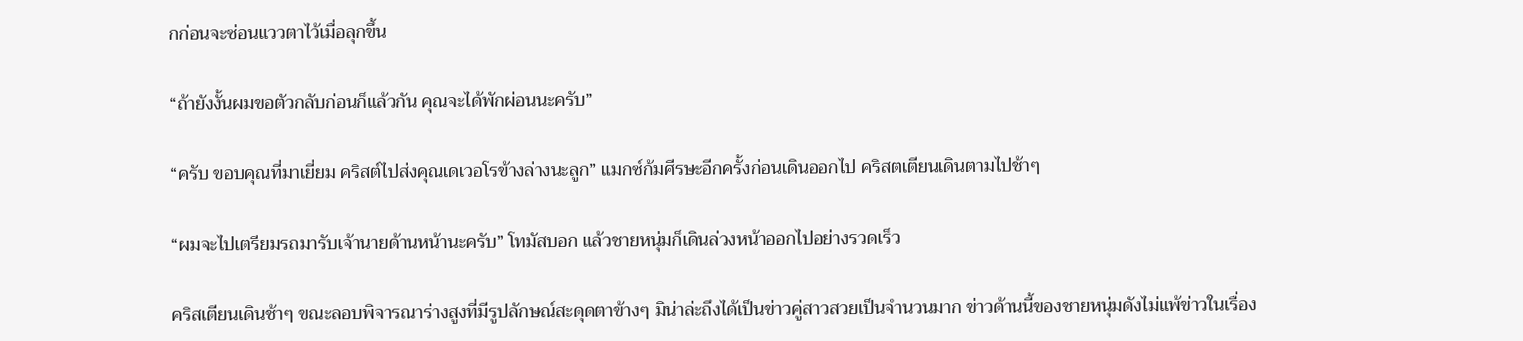กก่อนจะซ่อนแววตาไว้เมื่อลุกขึ้น

“ถ้ายังงั้นผมขอตัวกลับก่อนก็แล้วกัน คุณจะได้พักผ่อนนะครับ”

“ครับ ขอบคุณที่มาเยี่ยม คริสต์ไปส่งคุณเดเวอโรข้างล่างนะลูก” แมกซ์ก้มศีรษะอีกครั้งก่อนเดินออกไป คริสตเตียนเดินตามไปช้าๆ

“ผมจะไปเตรียมรถมารับเจ้านายด้านหน้านะครับ” โทมัสบอก แล้วชายหนุ่มก็เดินล่วงหน้าออกไปอย่างรวดเร็ว

คริสเตียนเดินช้าๆ ขณะลอบพิจารณาร่างสูงที่มีรูปลักษณ์สะดุดตาข้างๆ มิน่าล่ะถึงได้เป็นข่าวคู่สาวสวยเป็นจำนวนมาก ข่าวด้านนี้ของชายหนุ่มดังไม่แพ้ข่าวในเรื่อง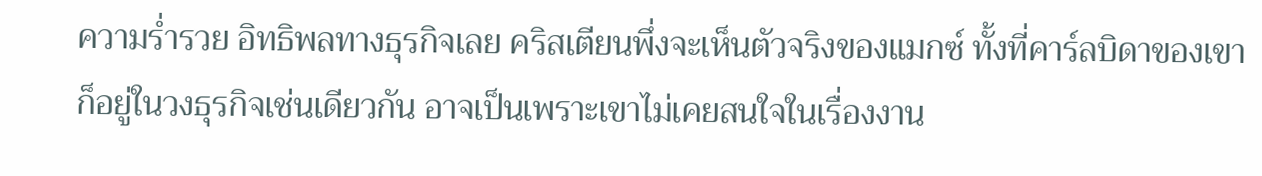ความร่ำรวย อิทธิพลทางธุรกิจเลย คริสเตียนพึ่งจะเห็นตัวจริงของแมกซ์ ทั้งที่คาร์ลบิดาของเขาก็อยู่ในวงธุรกิจเช่นเดียวกัน อาจเป็นเพราะเขาไม่เคยสนใจในเรื่องงาน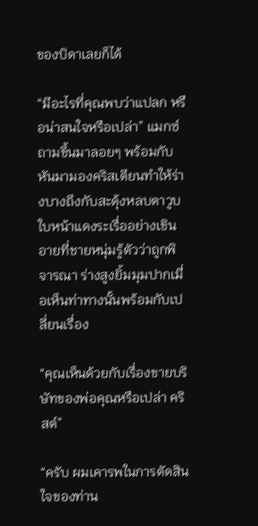ของบิดาเลยก็ได้

“มีอะไรที่คุณพบว่าแปลก หรือน่าสนใจหรือเปล่า” แมกซ์ถามขึ้นมาลอยๆ พร้อมกับหันมามองคริสเตียนทำให้ร่างบางถึงกับสะดุ้งหลบตาวูบ ใบหน้าแดงระเรื่ออย่างเขินอายที่ชายหนุ่มรู้ตัวว่าถูกพิจารณา ร่างสูงยิ้มมุมปากเมื่อเห็นท่าทางนั้นพร้อมกับเปลี่ยนเรื่อง

“คุณเห็นด้วยกับเรื่องขายบริษัทของพ่อคุณหรือเปล่า คริสต์”

“ครับ ผมเคารพในการตัดสินใจของท่าน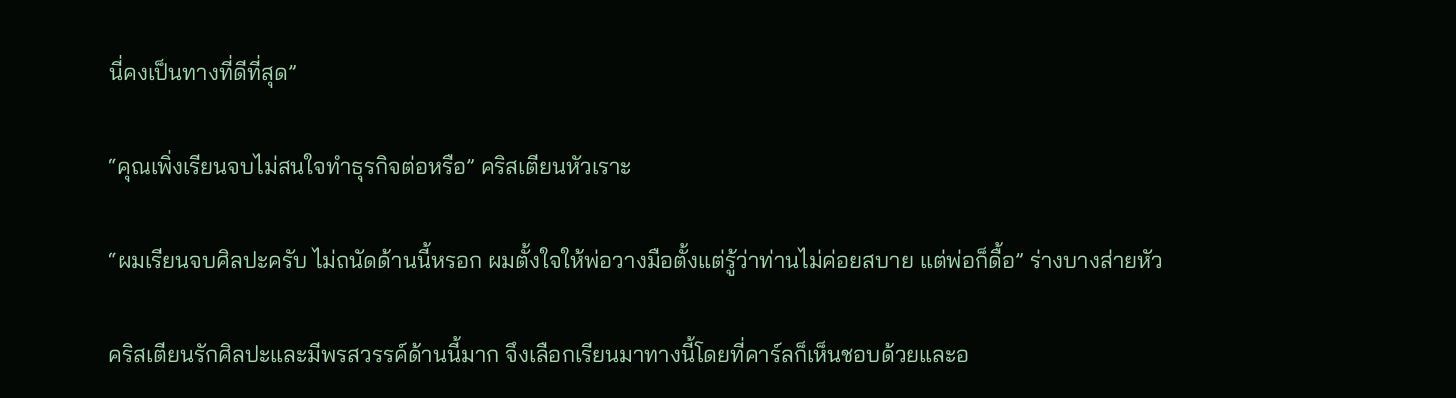นี่คงเป็นทางที่ดีที่สุด”

“คุณเพิ่งเรียนจบไม่สนใจทำธุรกิจต่อหรือ” คริสเตียนหัวเราะ

“ผมเรียนจบศิลปะครับ ไม่ถนัดด้านนี้หรอก ผมตั้งใจให้พ่อวางมือตั้งแต่รู้ว่าท่านไม่ค่อยสบาย แต่พ่อก็ดื้อ” ร่างบางส่ายหัว

คริสเตียนรักศิลปะและมีพรสวรรค์ด้านนี้มาก จึงเลือกเรียนมาทางนี้โดยที่คาร์ลก็เห็นชอบด้วยและอ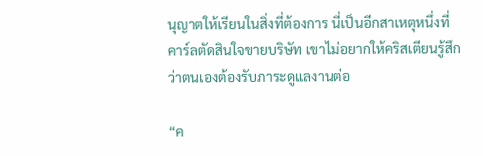นุญาตให้เรียนในสิ่งที่ต้องการ นี่เป็นอีกสาเหตุหนึ่งที่คาร์ลตัดสินใจขายบริษัท เขาไม่อยากให้คริสเตียนรู้สึกว่าตนเองต้องรับภาระดูแลงานต่อ

“ค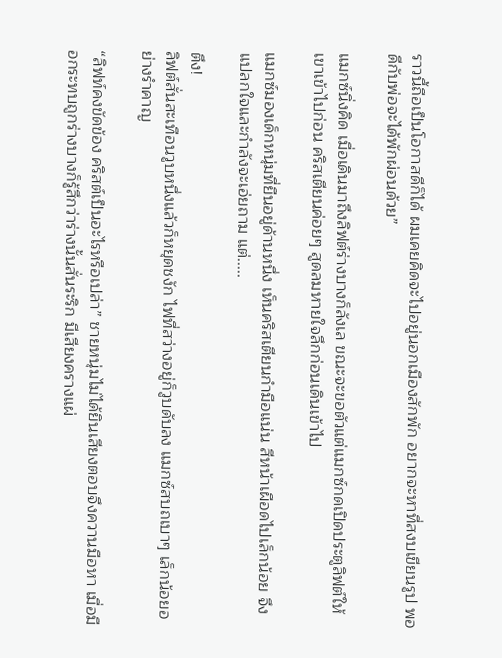ราวนี้ถือเป็นโอกาสดีก็ได้ ผมเคยคิดจะไปอยู่นอกเมืองสักพัก อยากจะหาที่สงบเขียนรูป พอดีกับพ่อจะได้พักผ่อนด้วย”

แมกซ์นิ่งคิด เมื่อเดินมาถึงลิฟต์ร่างบางก็ลังเล ขณะจะขอตัวแต่แมกซ์กดเปิดประตูลิฟต์ให้เขาเข้าไปก่อน คริสเตียนค่อยๆ สูดลมหายใจลึกก่อนเดินเข้าไป

แมกซ์มองเด็กหนุ่มที่ยืนอยู่ด้านหนึ่ง เห็นคริสเตียนกำมือแน่น สีหน้าเผือดไปเล็กน้อย จึงแปลกใจและกำลังจะเอ่ยถาม แต่.....

ตึง!
ลิฟต์สั่นสะเทือนวูบหนึ่งแล้วก็หยุดชงัก ไฟที่สว่างอยู่ก็วูบดับลง แมกซ์สบถเบาๆ เล็กน้อยอย่างรำคาญ

“ลิฟท์คงขัดข้อง คริสต์เป็นอะไรหรือเปล่า” ชายหนุ่มไม่ได้ยินเสียงตอบจึงควานมือหา เมื่อมือกระทบถูกร่างบางก็รู้สึกว่าร่างนั้นสั่นระริก มีเสียงครางแผ่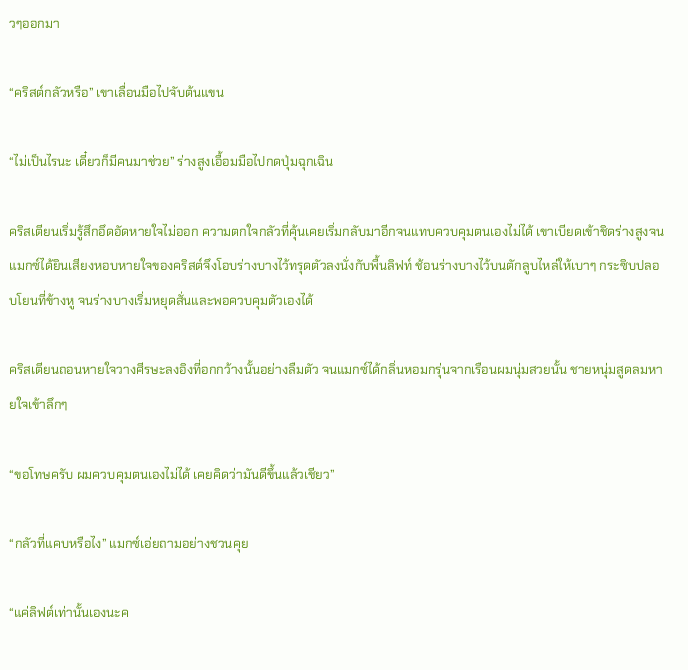วๆออกมา

“คริสต์กลัวหรือ” เขาเลื่อนมือไปจับต้นแขน

“ไม่เป็นไรนะ เดี๋ยวก็มีคนมาช่วย” ร่างสูงเอื้อมมือไปกดปุ่มฉุกเฉิน

คริสเตียนเริ่มรู้สึกอึดอัดหายใจไม่ออก ความตกใจกลัวที่คุ้นเคยเริ่มกลับมาอีกจนแทบควบคุมตนเองไม่ได้ เขาเบียดเข้าชิดร่างสูงจนแมกซ์ได้ยินเสียงหอบหายใจของคริสต์จึงโอบร่างบางไว้ทรุดตัวลงนั่งกับพื้นลิฟท์ ช้อนร่างบางไว้บนตักลูบไหล่ให้เบาๆ กระซิบปลอบโยนที่ข้างหู จนร่างบางเริ่มหยุดสั่นและพอควบคุมตัวเองได้

คริสเตียนถอนหายใจวางศีรษะลงอิงที่อกกว้างนั้นอย่างลืมตัว จนแมกซ์ได้กลิ่นหอมกรุ่นจากเรือนผมนุ่มสวยนั้น ชายหนุ่มสูดลมหายใจเข้าลึกๆ

“ขอโทษครับ ผมควบคุมตนเองไม่ได้ เคยคิดว่ามันดีขึ้นแล้วเชียว”

“กลัวที่แคบหรือไง” แมกซ์เอ่ยถามอย่างชวนคุย

“แค่ลิฟต์เท่านั้นเองนะค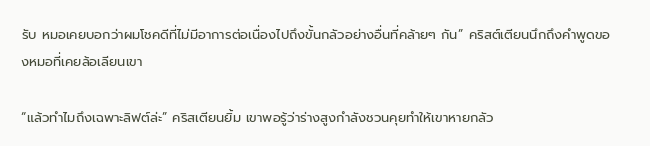รับ หมอเคยบอกว่าผมโชคดีที่ไม่มีอาการต่อเนื่องไปถึงขั้นกลัวอย่างอื่นที่คล้ายๆ กัน” คริสต์เตียนนึกถึงคำพูดของหมอที่เคยล้อเลียนเขา

“แล้วทำไมถึงเฉพาะลิฟต์ล่ะ” คริสเตียนยิ้ม เขาพอรู้ว่าร่างสูงกำลังชวนคุยทำให้เขาหายกลัว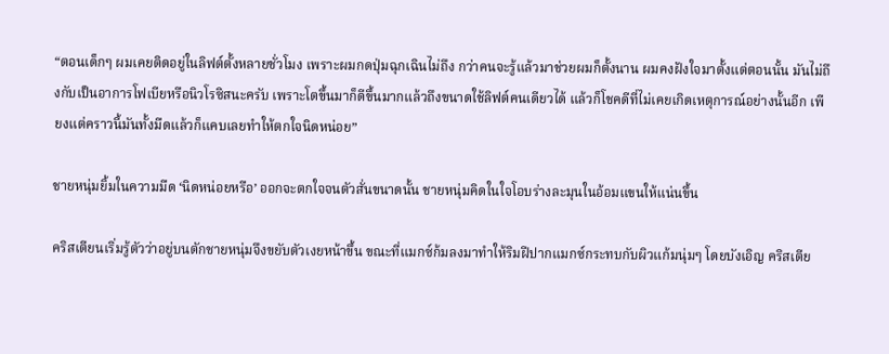“ตอนเด็กๆ ผมเคยติดอยู่ในลิฟต์ตั้งหลายชั่วโมง เพราะผมกดปุ่มฉุกเฉินไม่ถึง กว่าคนจะรู้แล้วมาช่วยผมก็ตั้งนาน ผมคงฝังใจมาตั้งแต่ตอนนั้น มันไม่ถึงกับเป็นอาการโฟเบียหรือนิวโรซิสนะครับ เพราะโตขึ้นมาก็ดีขึ้นมากแล้วถึงขนาดใช้ลิฟต์คนเดียวได้ แล้วก็โชคดีที่ไม่เคยเกิดเหตุการณ์อย่างนั้นอีก เพียงแต่คราวนี้มันทั้งมืดแล้วก็แคบเลยทำให้ตกใจนิดหน่อย”

ชายหนุ่มยิ้มในความมืด ‘นิดหน่อยหรือ’ ออกจะตกใจจนตัวสั่นขนาดนั้น ชายหนุ่มคิดในใจโอบร่างละมุนในอ้อมแขนให้แน่นขึ้น

คริสเตียนเริ่มรู้ตัวว่าอยู่บนตักชายหนุ่มจึงขยับตัวเงยหน้าขึ้น ขณะที่แมกซ์ก้มลงมาทำให้ริมฝีปากแมกซ์กระทบกับผิวแก้มนุ่มๆ โดยบังเอิญ คริสเตีย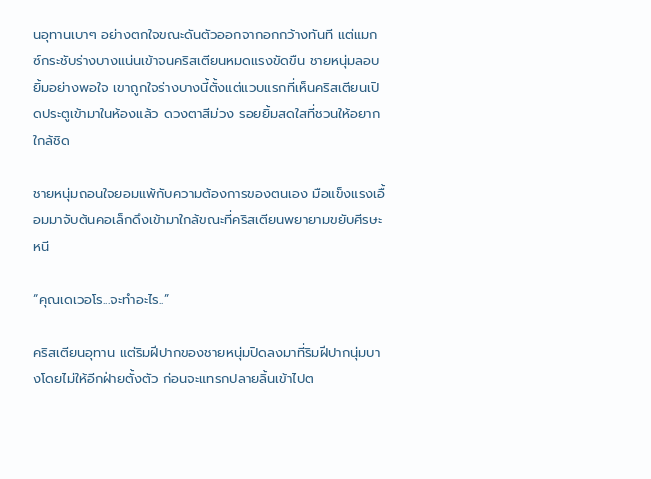นอุทานเบาๆ อย่างตกใจขณะดันตัวออกจากอกกว้างทันที แต่แมกซ์กระชับร่างบางแน่นเข้าจนคริสเตียนหมดแรงขัดขืน ชายหนุ่มลอบยิ้มอย่างพอใจ เขาถูกใจร่างบางนี้ตั้งแต่แวบแรกที่เห็นคริสเตียนเปิดประตูเข้ามาในห้องแล้ว ดวงตาสีม่วง รอยยิ้มสดใสที่ชวนให้อยากใกล้ชิด

ชายหนุ่มถอนใจยอมแพ้กับความต้องการของตนเอง มือแข็งแรงเอื้อมมาจับต้นคอเล็กดึงเข้ามาใกล้ขณะที่คริสเตียนพยายามขยับศีรษะหนี

“คุณเดเวอโร...จะทำอะไร..”

คริสเตียนอุทาน แต่ริมฝีปากของชายหนุ่มปิดลงมาที่ริมฝีปากนุ่มบางโดยไม่ให้อีกฝ่ายตั้งตัว ก่อนจะแทรกปลายลิ้นเข้าไปต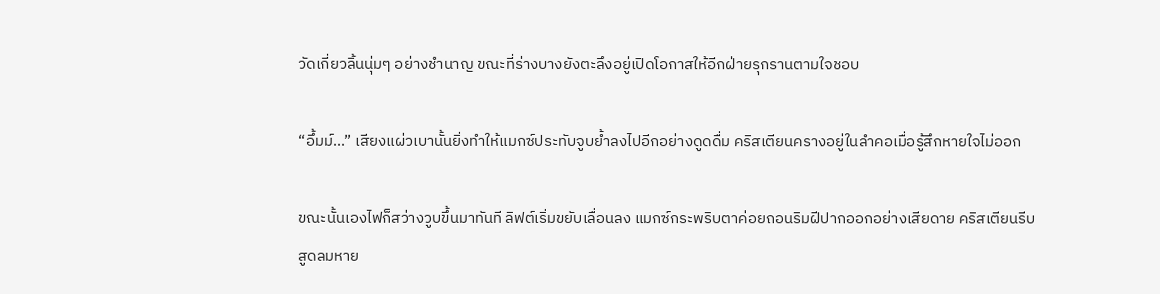วัดเกี่ยวลิ้นนุ่มๆ อย่างชำนาญ ขณะที่ร่างบางยังตะลึงอยู่เปิดโอกาสให้อีกฝ่ายรุกรานตามใจชอบ

“อึ้มม์...” เสียงแผ่วเบานั้นยิ่งทำให้แมกซ์ประทับจูบย้ำลงไปอีกอย่างดูดดื่ม คริสเตียนครางอยู่ในลำคอเมื่อรู้สึกหายใจไม่ออก

ขณะนั้นเองไฟก็สว่างวูบขึ้นมาทันที ลิฟต์เริ่มขยับเลื่อนลง แมกซ์กระพริบตาค่อยถอนริมฝีปากออกอย่างเสียดาย คริสเตียนรีบสูดลมหาย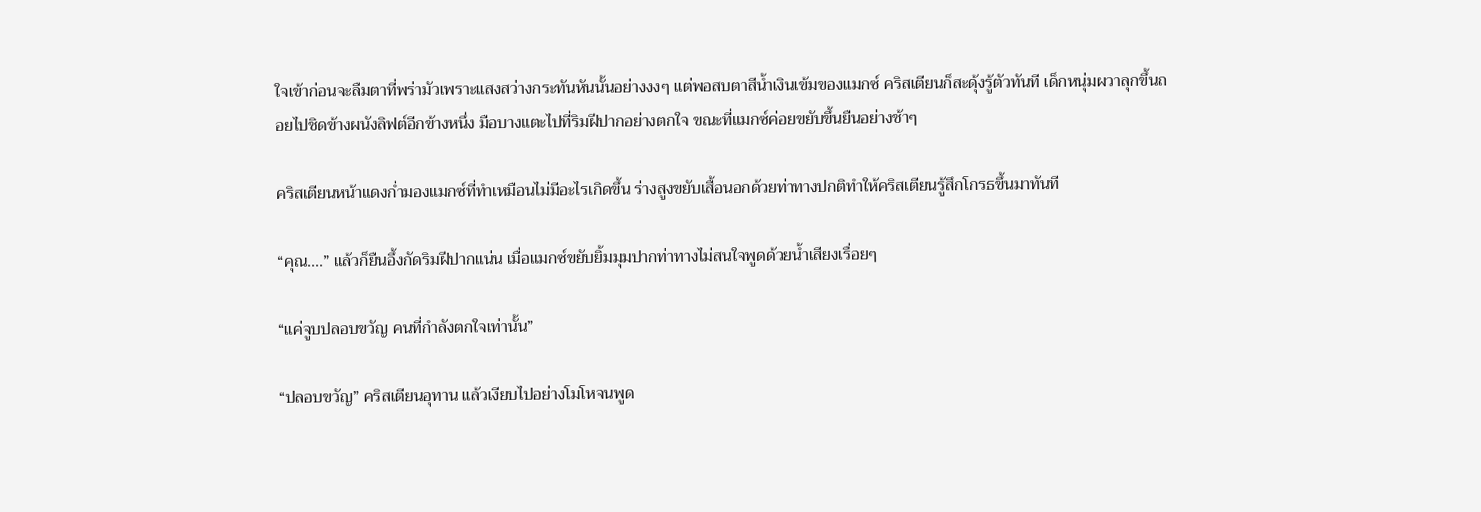ใจเข้าก่อนจะลืมตาที่พร่ามัวเพราะแสงสว่างกระทันหันนั้นอย่างงงๆ แต่พอสบตาสีน้ำเงินเข้มของแมกซ์ คริสเตียนก็สะดุ้งรู้ตัวทันที เด็กหนุ่มผวาลุกขึ้นถอยไปชิดข้างผนังลิฟต์อีกข้างหนึ่ง มือบางแตะไปที่ริมฝีปากอย่างตกใจ ขณะที่แมกซ์ค่อยขยับขึ้นยืนอย่างช้าๆ

คริสเตียนหน้าแดงก่ำมองแมกซ์ที่ทำเหมือนไม่มีอะไรเกิดขึ้น ร่างสูงขยับเสื้อนอกด้วยท่าทางปกติทำให้คริสเตียนรู้สึกโกรธขึ้นมาทันที

“คุณ....” แล้วก็ยืนอึ้งกัดริมฝีปากแน่น เมื่อแมกซ์ขยับยิ้มมุมปากท่าทางไม่สนใจพูดด้วยน้ำเสียงเรื่อยๆ

“แค่จูบปลอบขวัญ คนที่กำลังตกใจเท่านั้น”

“ปลอบขวัญ” คริสเตียนอุทาน แล้วเงียบไปอย่างโมโหจนพูด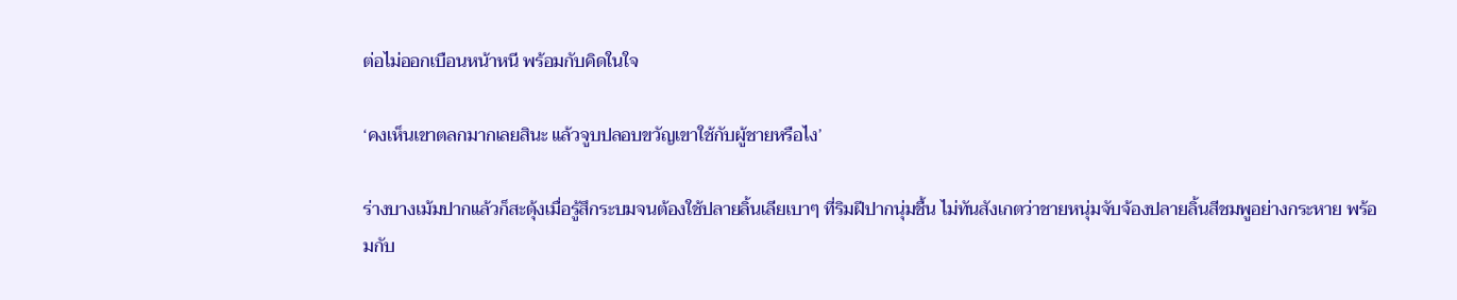ต่อไม่ออกเบือนหน้าหนี พร้อมกับคิดในใจ

‘คงเห็นเขาตลกมากเลยสินะ แล้วจูบปลอบขวัญเขาใช้กับผู้ชายหรือไง’

ร่างบางเม้มปากแล้วก็สะดุ้งเมื่อรู้สึกระบมจนต้องใช้ปลายลิ้นเลียเบาๆ ที่ริมฝีปากนุ่มชื้น ไม่ทันสังเกตว่าชายหนุ่มจับจ้องปลายลิ้นสีชมพูอย่างกระหาย พร้อมกับ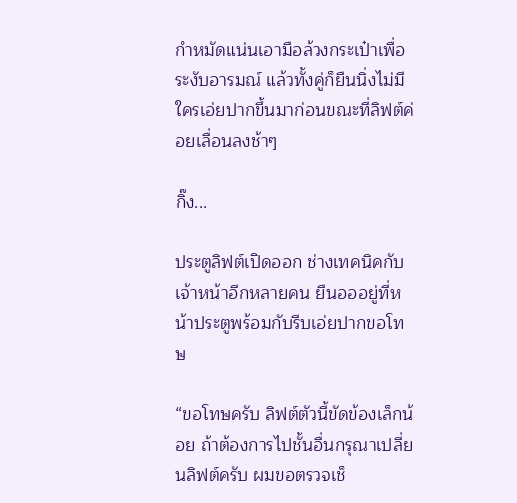กำหมัดแน่นเอามือล้วงกระเป๋าเพื่อระงับอารมณ์ แล้วทั้งคู่ก็ยืนนิ่งไม่มีใครเอ่ยปากขึ้นมาก่อนขณะที่ลิฟต์ค่อยเลื่อนลงช้าๆ

กิ๊ง...

ประตูลิฟต์เปิดออก ช่างเทคนิคกับเจ้าหน้าอีกหลายคน ยืนอออยู่ที่หน้าประตูพร้อมกับรีบเอ่ยปากขอโทษ

“ขอโทษครับ ลิฟต์ตัวนี้ขัดข้องเล็กน้อย ถ้าต้องการไปชั้นอื่นกรุณาเปลี่ยนลิฟต์ครับ ผมขอตรวจเช็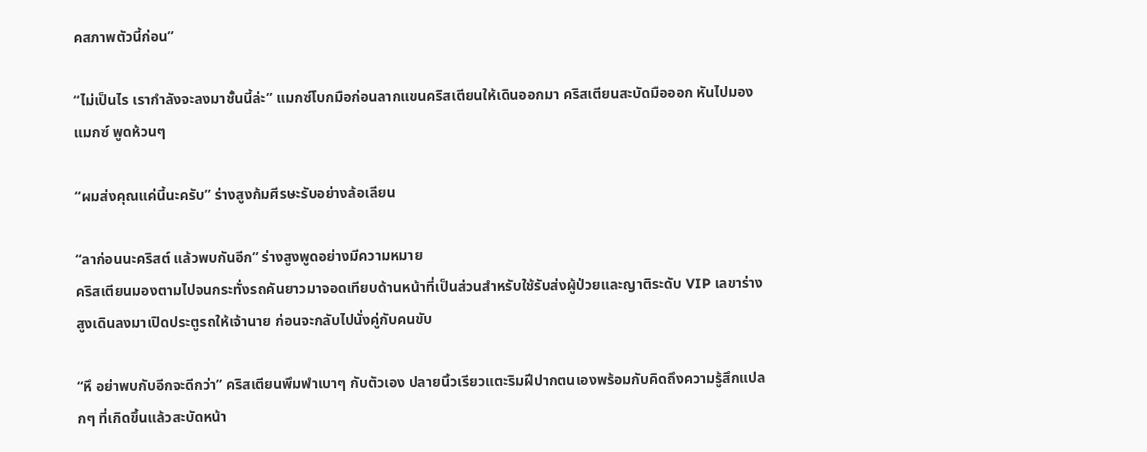คสภาพตัวนี้ก่อน”

“ไม่เป็นไร เรากำลังจะลงมาชั้นนี้ล่ะ” แมกซ์โบกมือก่อนลากแขนคริสเตียนให้เดินออกมา คริสเตียนสะบัดมือออก หันไปมองแมกซ์ พูดห้วนๆ

“ผมส่งคุณแค่นี้นะครับ” ร่างสูงก้มศีรษะรับอย่างล้อเลียน

“ลาก่อนนะคริสต์ แล้วพบกันอีก” ร่างสูงพูดอย่างมีความหมาย
คริสเตียนมองตามไปจนกระทั่งรถคันยาวมาจอดเทียบด้านหน้าที่เป็นส่วนสำหรับใช้รับส่งผู้ป่วยและญาติระดับ VIP เลขาร่างสูงเดินลงมาเปิดประตูรถให้เจ้านาย ก่อนจะกลับไปนั่งคู่กับคนขับ

“หึ อย่าพบกับอีกจะดีกว่า” คริสเตียนพึมพำเบาๆ กับตัวเอง ปลายนิ้วเรียวแตะริมฝีปากตนเองพร้อมกับคิดถึงความรู้สึกแปลกๆ ที่เกิดขึ้นแล้วสะบัดหน้า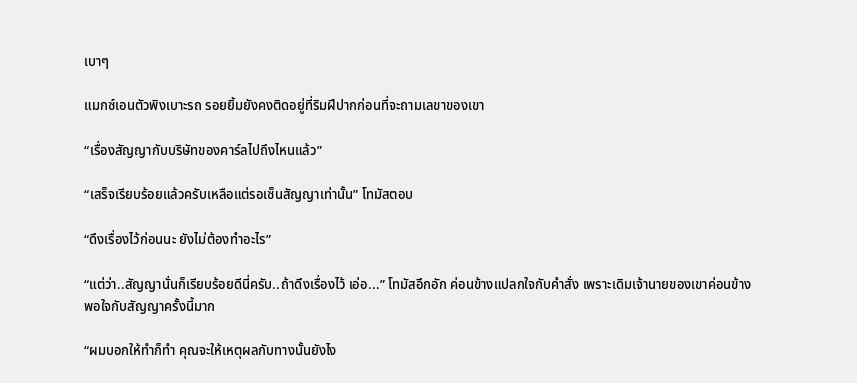เบาๆ

แมกซ์เอนตัวพิงเบาะรถ รอยยิ้มยังคงติดอยู่ที่ริมฝีปากก่อนที่จะถามเลขาของเขา

“เรื่องสัญญากับบริษัทของคาร์ลไปถึงไหนแล้ว”

“เสร็จเรียบร้อยแล้วครับเหลือแต่รอเซ็นสัญญาเท่านั้น” โทมัสตอบ

“ดึงเรื่องไว้ก่อนนะ ยังไม่ต้องทำอะไร”

“แต่ว่า..สัญญานั่นก็เรียบร้อยดีนี่ครับ..ถ้าดึงเรื่องไว้ เอ่อ...” โทมัสอึกอัก ค่อนข้างแปลกใจกับคำสั่ง เพราะเดิมเจ้านายของเขาค่อนข้างพอใจกับสัญญาครั้งนี้มาก

“ผมบอกให้ทำก็ทำ คุณจะให้เหตุผลกับทางนั้นยังไง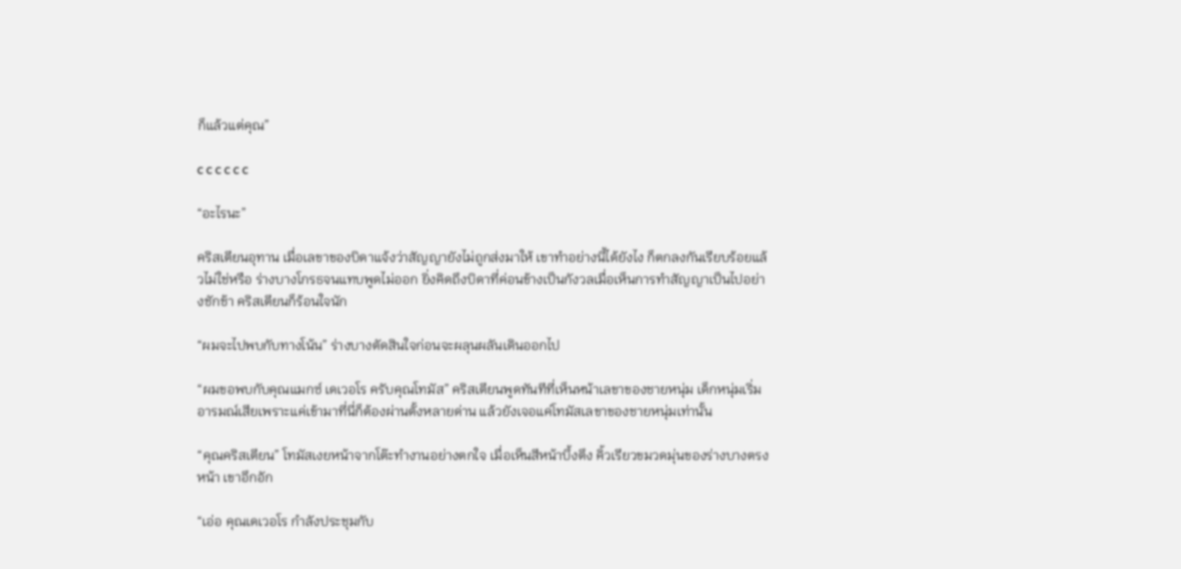ก็แล้วแต่คุณ”

c c c c c c

“อะไรนะ”

คริสเตียนอุทาน เมื่อเลขาของบิดาแจ้งว่าสัญญายังไม่ถูกส่งมาให้ เขาทำอย่างนี้ได้ยังไง ก็ตกลงกันเรียบร้อยแล้วไม่ใช่หรือ ร่างบางโกรธจนแทบพูดไม่ออก ยิ่งคิดถึงบิดาที่ค่อนข้างเป็นกังวลเมื่อเห็นการทำสัญญาเป็นไปอย่างชักช้า คริสเตียนก็ร้อนใจนัก

“ผมจะไปพบกับทางโน้น” ร่างบางตัดสินใจก่อนจะผลุนผลันเดินออกไป

“ผมขอพบกับคุณแมกซ์ เดเวอโร ครับคุณโทมัส” คริสเตียนพูดทันทีที่เห็นหน้าเลขาของชายหนุ่ม เด็กหนุ่มเริ่มอารมณ์เสียเพราะแค่เข้ามาที่นี่ก็ต้องผ่านตั้งหลายด่าน แล้วยังเจอแค่โทมัสเลขาของชายหนุ่มเท่านั้น

“คุณคริสเตียน” โทมัสเงยหน้าจากโต๊ะทำงานอย่างตกใจ เมื่อเห็นสีหน้าบึ้งตึง คิ้วเรียวขมวดมุ่นของร่างบางตรงหน้า เขาอึกอัก

“เอ่อ คุณเดเวอโร กำลังประชุมกับ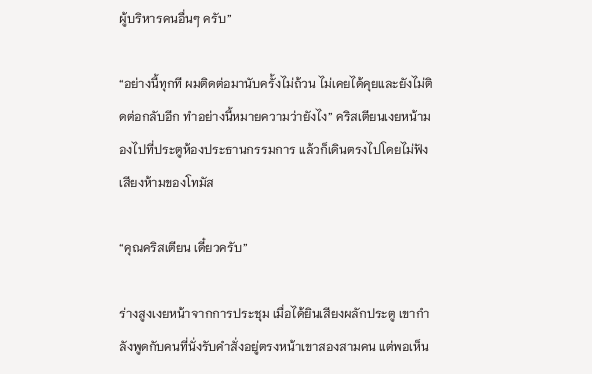ผู้บริหารคนอื่นๆ ครับ”

“อย่างนี้ทุกที ผมติดต่อมานับครั้งไม่ถ้วน ไม่เคยได้คุยและยังไม่ติดต่อกลับอีก ทำอย่างนี้หมายความว่ายังไง” คริสเตียนเงยหน้ามองไปที่ประตูห้องประธานกรรมการ แล้วก็เดินตรงไปโดยไม่ฟังเสียงห้ามของโทมัส

“คุณคริสเตียน เดี๋ยวครับ”

ร่างสูงเงยหน้าจากการประชุม เมื่อได้ยินเสียงผลักประตู เขากำลังพูดกับคนที่นั่งรับคำสั่งอยู่ตรงหน้าเขาสองสามคน แต่พอเห็น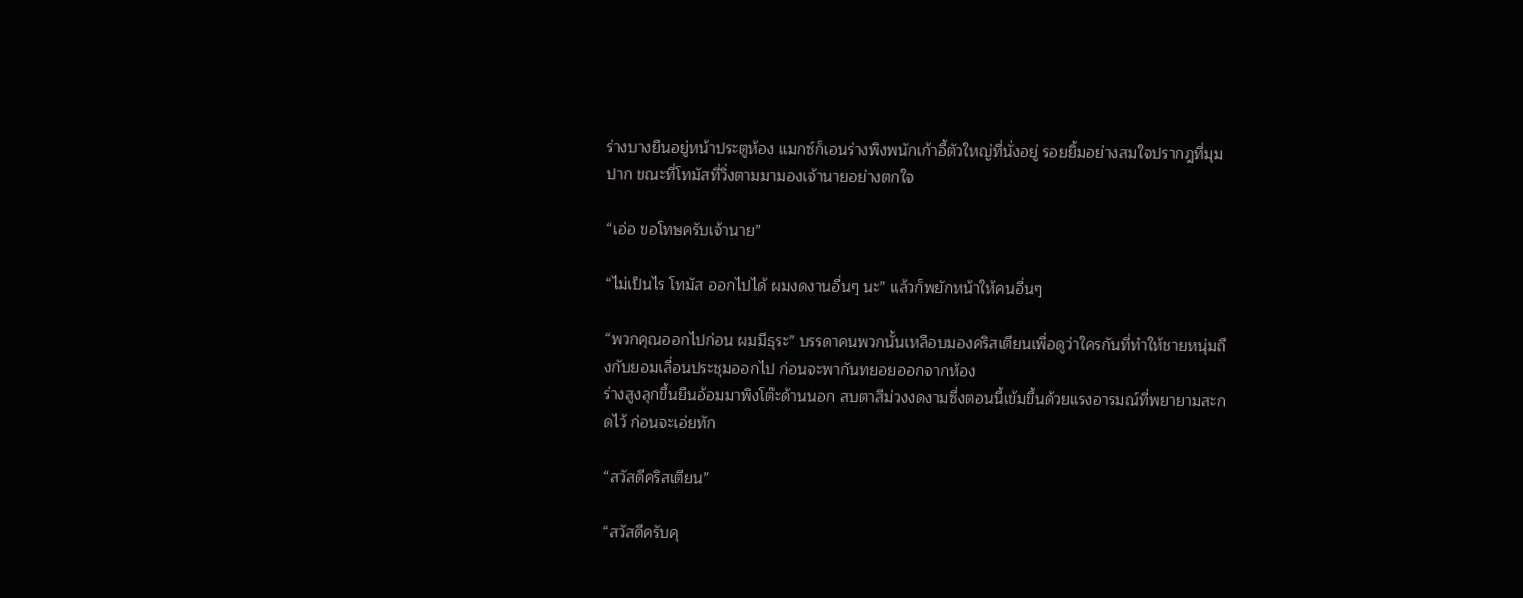ร่างบางยืนอยู่หน้าประตูห้อง แมกซ์ก็เอนร่างพิงพนักเก้าอี้ตัวใหญ่ที่นั่งอยู่ รอยยิ้มอย่างสมใจปรากฎที่มุมปาก ขณะที่โทมัสที่วิ่งตามมามองเจ้านายอย่างตกใจ

“เอ่อ ขอโทษครับเจ้านาย”

“ไม่เป็นไร โทมัส ออกไปได้ ผมงดงานอื่นๆ นะ” แล้วก็พยักหน้าให้คนอื่นๆ

“พวกคุณออกไปก่อน ผมมีธุระ” บรรดาคนพวกนั้นเหลือบมองคริสเตียนเพื่อดูว่าใครกันที่ทำให้ชายหนุ่มถึงกับยอมเลื่อนประชุมออกไป ก่อนจะพากันทยอยออกจากห้อง
ร่างสูงลุกขึ้นยืนอ้อมมาพิงโต๊ะด้านนอก สบตาสีม่วงงดงามซึ่งตอนนี้เข้มขึ้นด้วยแรงอารมณ์ที่พยายามสะกดไว้ ก่อนจะเอ่ยทัก

“สวัสดีคริสเตียน”

“สวัสดีครับคุ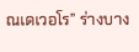ณเดเวอโร” ร่างบาง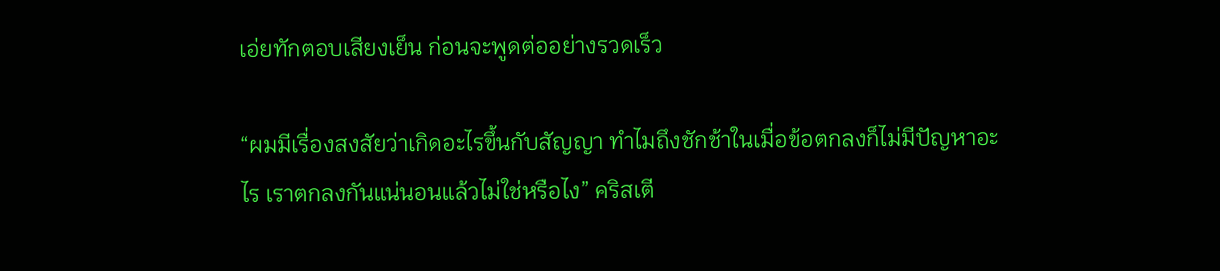เอ่ยทักตอบเสียงเย็น ก่อนจะพูดต่ออย่างรวดเร็ว

“ผมมีเรื่องสงสัยว่าเกิดอะไรขึ้นกับสัญญา ทำไมถึงชักช้าในเมื่อข้อตกลงก็ไม่มีปัญหาอะไร เราตกลงกันแน่นอนแล้วไม่ใช่หรือไง” คริสเตี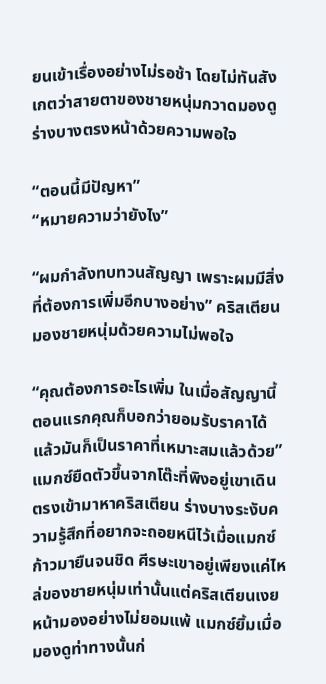ยนเข้าเรื่องอย่างไม่รอช้า โดยไม่ทันสังเกตว่าสายตาของชายหนุ่มกวาดมองดูร่างบางตรงหน้าด้วยความพอใจ

“ตอนนี้มีปัญหา”
“หมายความว่ายังไง”

“ผมกำลังทบทวนสัญญา เพราะผมมีสิ่งที่ต้องการเพิ่มอีกบางอย่าง” คริสเตียนมองชายหนุ่มด้วยความไม่พอใจ

“คุณต้องการอะไรเพิ่ม ในเมื่อสัญญานี้ตอนแรกคุณก็บอกว่ายอมรับราคาได้ แล้วมันก็เป็นราคาที่เหมาะสมแล้วด้วย”
แมกซ์ยืดตัวขึ้นจากโต๊ะที่พิงอยู่เขาเดินตรงเข้ามาหาคริสเตียน ร่างบางระงับความรู้สึกที่อยากจะถอยหนีไว้เมื่อแมกซ์ก้าวมายืนจนชิด ศีรษะเขาอยู่เพียงแค่ไหล่ของชายหนุ่มเท่านั้นแต่คริสเตียนเงยหน้ามองอย่างไม่ยอมแพ้ แมกซ์ยิ้มเมื่อมองดูท่าทางนั้นก่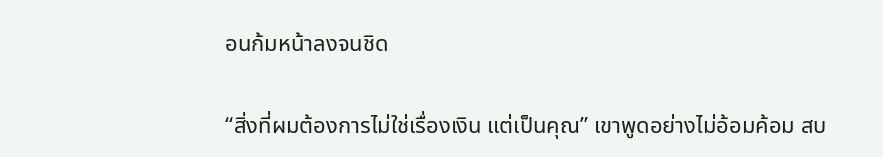อนก้มหน้าลงจนชิด

“สิ่งที่ผมต้องการไม่ใช่เรื่องเงิน แต่เป็นคุณ” เขาพูดอย่างไม่อ้อมค้อม สบ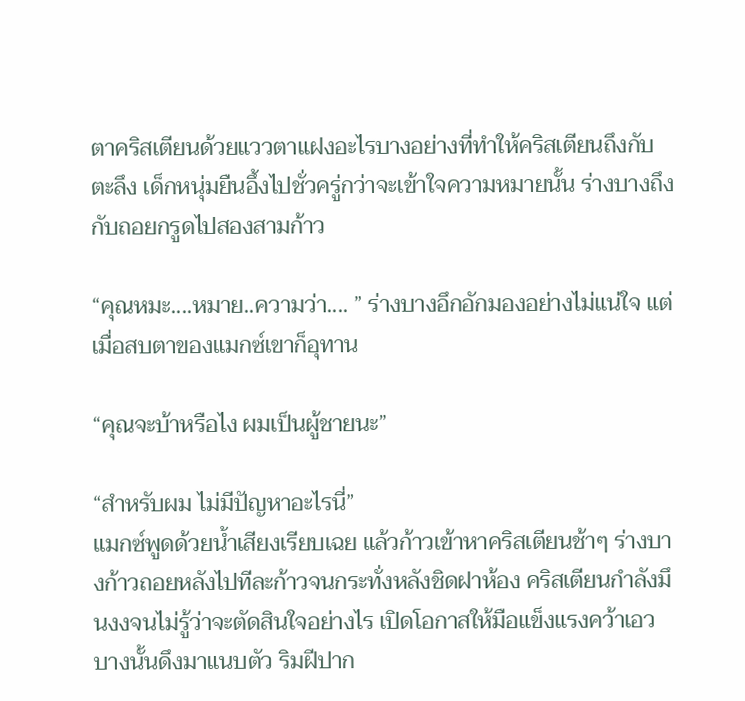ตาคริสเตียนด้วยแววตาแฝงอะไรบางอย่างที่ทำให้คริสเตียนถึงกับตะลึง เด็กหนุ่มยืนอึ้งไปชั่วครู่กว่าจะเข้าใจความหมายนั้น ร่างบางถึงกับถอยกรูดไปสองสามก้าว

“คุณหมะ....หมาย..ความว่า.... ” ร่างบางอึกอักมองอย่างไม่แน่ใจ แต่เมื่อสบตาของแมกซ์เขาก็อุทาน

“คุณจะบ้าหรือไง ผมเป็นผู้ชายนะ”

“สำหรับผม ไม่มีปัญหาอะไรนี่”
แมกซ์พูดด้วยน้ำเสียงเรียบเฉย แล้วก้าวเข้าหาคริสเตียนช้าๆ ร่างบางก้าวถอยหลังไปทีละก้าวจนกระทั่งหลังชิดฝาห้อง คริสเตียนกำลังมึนงงจนไม่รู้ว่าจะตัดสินใจอย่างไร เปิดโอกาสให้มือแข็งแรงคว้าเอวบางนั้นดึงมาแนบตัว ริมฝีปาก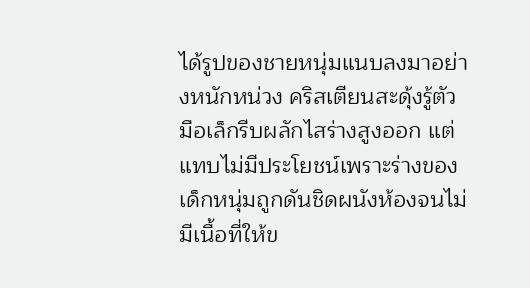ได้รูปของชายหนุ่มแนบลงมาอย่างหนักหน่วง คริสเตียนสะดุ้งรู้ตัวมือเล็กรีบผลักไสร่างสูงออก แต่แทบไม่มีประโยชน์เพราะร่างของเด็กหนุ่มถูกดันชิดผนังห้องจนไม่มีเนื้อที่ให้ข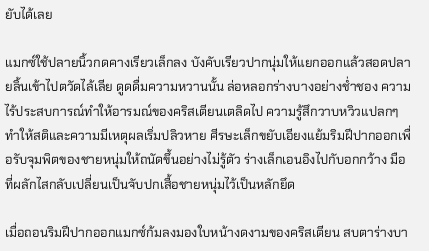ยับได้เลย

แมกซ์ใช้ปลายนิ้วกดคางเรียวเล็กลง บังคับเรียวปากนุ่มให้แยกออกแล้วสอดปลายลิ้นเข้าไปตวัดไล้เลีย ดูดดื่มความหวานนั้น ล่อหลอกร่างบางอย่างช่ำชอง ความไร้ประสบการณ์ทำให้อารมณ์ของคริสเตียนเตลิดไป ความรู้สึกวาบหวิวแปลกๆ ทำให้สติและความมีเหตุผลเริ่มปลิวหาย ศีรษะเล็กขยับเอียงแย้มริมฝีปากออกเพื่อรับจุมพิตของชายหนุ่มให้ถนัดขึ้นอย่างไม่รู้ตัว ร่างเล็กเอนอิงไปกับอกกว้าง มือที่ผลักไสกลับเปลี่ยนเป็นจับปกเสื้อชายหนุ่มไว้เป็นหลักยึด

เมื่อถอนริมฝีปากออกแมกซ์ก้มลงมองใบหน้างดงามของคริสเตียน สบตาร่างบา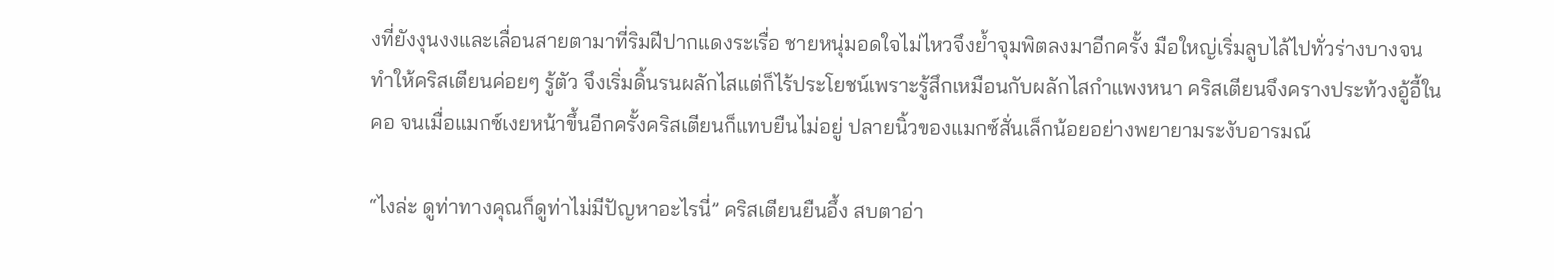งที่ยังงุนงงและเลื่อนสายตามาที่ริมฝีปากแดงระเรื่อ ชายหนุ่มอดใจไม่ไหวจึงย้ำจุมพิตลงมาอีกครั้ง มือใหญ่เริ่มลูบไล้ไปทั่วร่างบางจนทำให้คริสเตียนค่อยๆ รู้ตัว จึงเริ่มดิ้นรนผลักไสแต่ก็ไร้ประโยชน์เพราะรู้สึกเหมือนกับผลักไสกำแพงหนา คริสเตียนจึงครางประท้วงอู้อี้ในคอ จนเมื่อแมกซ์เงยหน้าขึ้นอีกครั้งคริสเตียนก็แทบยืนไม่อยู่ ปลายนิ้วของแมกซ์สั่นเล็กน้อยอย่างพยายามระงับอารมณ์

“ไงล่ะ ดูท่าทางคุณก็ดูท่าไม่มีปัญหาอะไรนี่” คริสเตียนยืนอึ้ง สบตาอ่า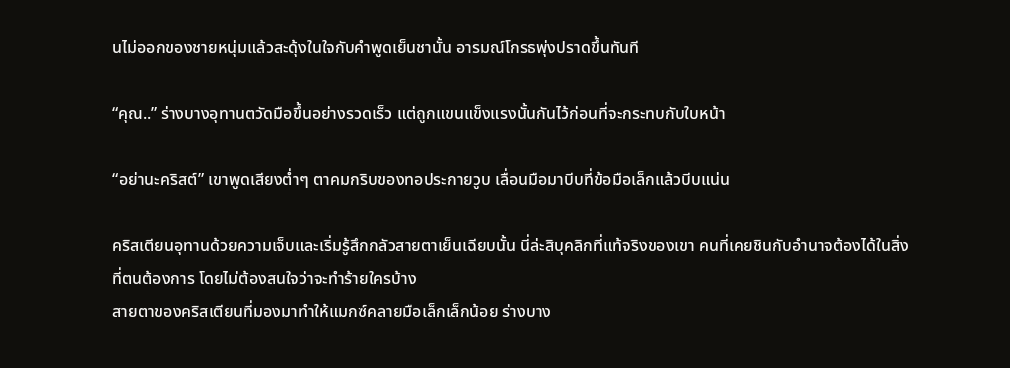นไม่ออกของชายหนุ่มแล้วสะดุ้งในใจกับคำพูดเย็นชานั้น อารมณ์โกรธพุ่งปราดขึ้นทันที

“คุณ..” ร่างบางอุทานตวัดมือขึ้นอย่างรวดเร็ว แต่ถูกแขนแข็งแรงนั้นกันไว้ก่อนที่จะกระทบกับใบหน้า

“อย่านะคริสต์” เขาพูดเสียงต่ำๆ ตาคมกริบของทอประกายวูบ เลื่อนมือมาบีบที่ข้อมือเล็กแล้วบีบแน่น

คริสเตียนอุทานด้วยความเจ็บและเริ่มรู้สึกกลัวสายตาเย็นเฉียบนั้น นี่ล่ะสิบุคลิกที่แท้จริงของเขา คนที่เคยชินกับอำนาจต้องได้ในสิ่งที่ตนต้องการ โดยไม่ต้องสนใจว่าจะทำร้ายใครบ้าง
สายตาของคริสเตียนที่มองมาทำให้แมกซ์คลายมือเล็กเล็กน้อย ร่างบาง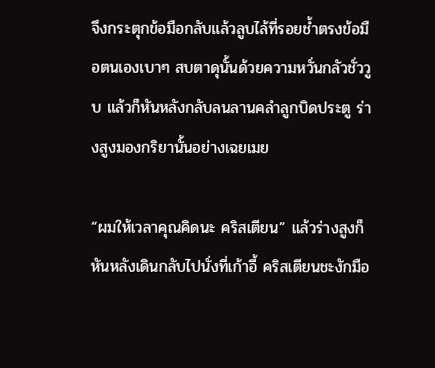จึงกระตุกข้อมือกลับแล้วลูบไล้ที่รอยช้ำตรงข้อมือตนเองเบาๆ สบตาดุนั้นด้วยความหวั่นกลัวชั่ววูบ แล้วก็หันหลังกลับลนลานคลำลูกบิดประตู ร่างสูงมองกริยานั้นอย่างเฉยเมย

“ผมให้เวลาคุณคิดนะ คริสเตียน” แล้วร่างสูงก็หันหลังเดินกลับไปนั่งที่เก้าอี้ คริสเตียนชะงักมือ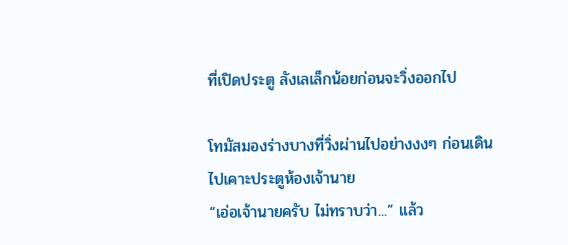ที่เปิดประตู ลังเลเล็กน้อยก่อนจะวิ่งออกไป

โทมัสมองร่างบางที่วิ่งผ่านไปอย่างงงๆ ก่อนเดินไปเคาะประตูห้องเจ้านาย
“เอ่อเจ้านายครับ ไม่ทราบว่า...” แล้ว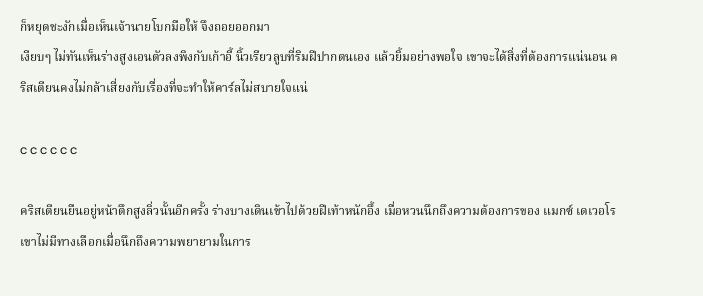ก็หยุดชะงักเมื่อเห็นเจ้านายโบกมือให้ จึงถอยออกมา
เงียบๆ ไม่ทันเห็นร่างสูงเอนตัวลงพิงกับเก้าอี้ นิ้วเรียวลูบที่ริมฝีปากตนเอง แล้วยิ้มอย่างพอใจ เขาจะได้สิ่งที่ต้องการแน่นอน คริสเตียนคงไม่กล้าเสี่ยงกับเรื่องที่จะทำให้คาร์ลไม่สบายใจแน่

c c c c c c

คริสเตียนยืนอยู่หน้าตึกสูงลิ่วนั้นอีกครั้ง ร่างบางเดินเข้าไปด้วยฝีเท้าหนักอึ้ง เมื่อหวนนึกถึงความต้องการของ แมกซ์ เดเวอโร
เขาไม่มีทางเลือกเมื่อนึกถึงความพยายามในการ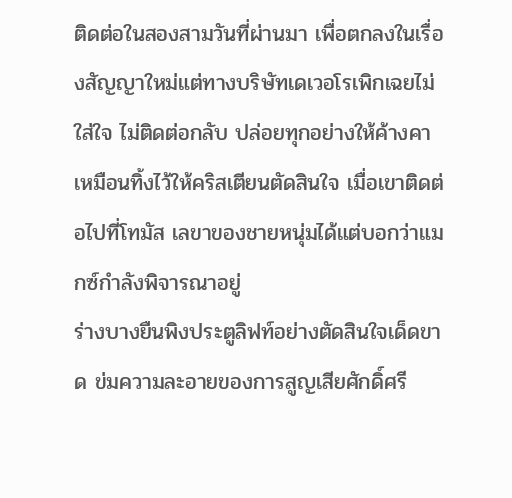ติดต่อในสองสามวันที่ผ่านมา เพื่อตกลงในเรื่องสัญญาใหม่แต่ทางบริษัทเดเวอโรเพิกเฉยไม่ใส่ใจ ไม่ติดต่อกลับ ปล่อยทุกอย่างให้ค้างคาเหมือนทิ้งไว้ให้คริสเตียนตัดสินใจ เมื่อเขาติดต่อไปที่โทมัส เลขาของชายหนุ่มได้แต่บอกว่าแมกซ์กำลังพิจารณาอยู่
ร่างบางยืนพิงประตูลิฟท์อย่างตัดสินใจเด็ดขาด ข่มความละอายของการสูญเสียศักดิ์ศรี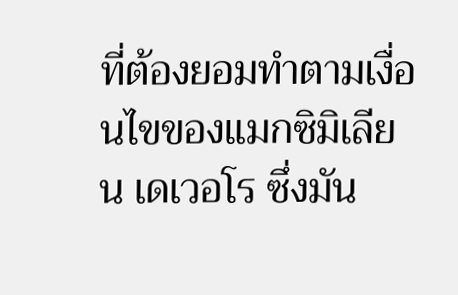ที่ต้องยอมทำตามเงื่อนไขของแมกซิมิเลียน เดเวอโร ซึ่งมัน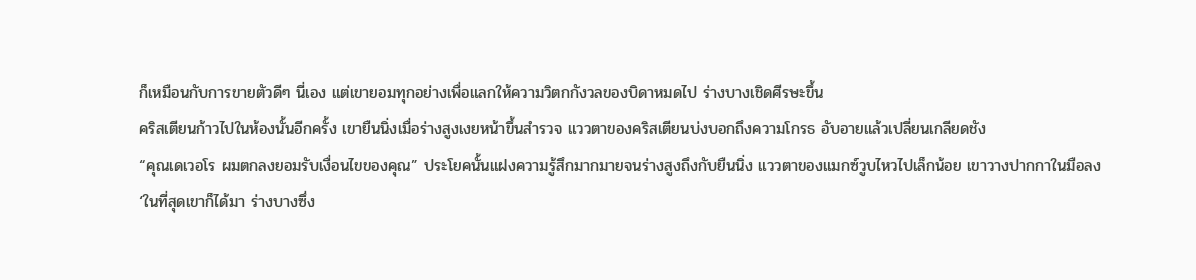ก็เหมือนกับการขายตัวดีๆ นี่เอง แต่เขายอมทุกอย่างเพื่อแลกให้ความวิตกกังวลของบิดาหมดไป ร่างบางเชิดศีรษะขึ้น
คริสเตียนก้าวไปในห้องนั้นอีกครั้ง เขายืนนิ่งเมื่อร่างสูงเงยหน้าขึ้นสำรวจ แววตาของคริสเตียนบ่งบอกถึงความโกรธ อับอายแล้วเปลี่ยนเกลียดชัง
“คุณเดเวอโร ผมตกลงยอมรับเงื่อนไขของคุณ” ประโยคนั้นแฝงความรู้สึกมากมายจนร่างสูงถึงกับยืนนิ่ง แววตาของแมกซ์วูบไหวไปเล็กน้อย เขาวางปากกาในมือลง
‘ในที่สุดเขาก็ได้มา ร่างบางซึ่ง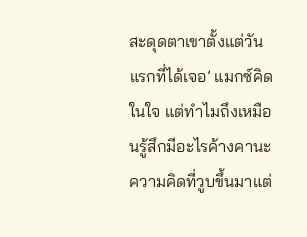สะดุดตาเขาตั้งแต่วันแรกที่ได้เจอ’ แมกซ์คิดในใจ แต่ทำไมถึงเหมือนรู้สึกมีอะไรค้างคานะ ความคิดที่วูบขึ้นมาแต่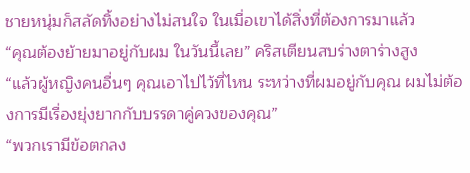ชายหนุ่มก็สลัดทิ้งอย่างไม่สนใจ ในเมื่อเขาได้สิ่งที่ต้องการมาแล้ว
“คุณต้องย้ายมาอยู่กับผม ในวันนี้เลย” คริสเตียนสบร่างตาร่างสูง
“แล้วผู้หญิงคนอื่นๆ คุณเอาไปไว้ที่ไหน ระหว่างที่ผมอยู่กับคุณ ผมไม่ต้องการมีเรื่องยุ่งยากกับบรรดาคู่ควงของคุณ”
“พวกเรามีข้อตกลง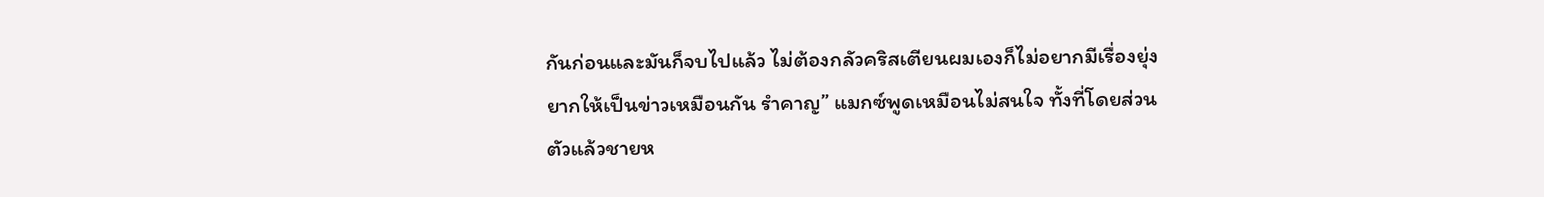กันก่อนและมันก็จบไปแล้ว ไม่ต้องกลัวคริสเตียนผมเองก็ไม่อยากมีเรื่องยุ่งยากให้เป็นข่าวเหมือนกัน รำคาญ” แมกซ์พูดเหมือนไม่สนใจ ทั้งที่โดยส่วนตัวแล้วชายห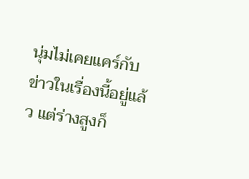นุ่มไม่เคยแคร์กับข่าวในเรื่องนี้อยู่แล้ว แต่ร่างสูงก็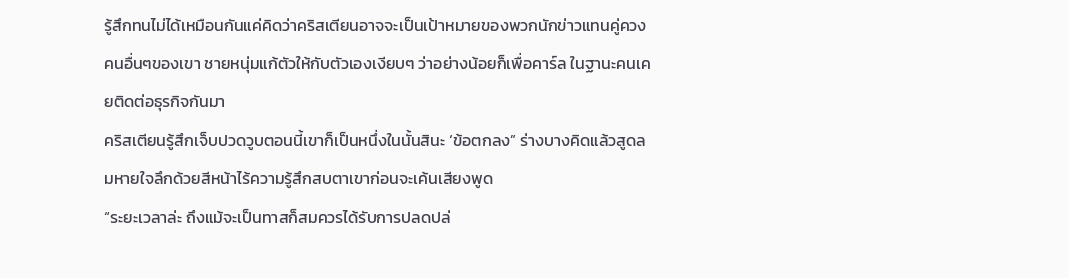รู้สึกทนไม่ได้เหมือนกันแค่คิดว่าคริสเตียนอาจจะเป็นเป้าหมายของพวกนักข่าวแทนคู่ควงคนอื่นๆของเขา ชายหนุ่มแก้ตัวให้กับตัวเองเงียบๆ ว่าอย่างน้อยก็เพื่อคาร์ล ในฐานะคนเคยติดต่อธุรกิจกันมา
คริสเตียนรู้สึกเจ็บปวดวูบตอนนี้เขาก็เป็นหนึ่งในนั้นสินะ ‘ข้อตกลง” ร่างบางคิดแล้วสูดลมหายใจลึกด้วยสีหน้าไร้ความรู้สึกสบตาเขาก่อนจะเค้นเสียงพูด
“ระยะเวลาล่ะ ถึงแม้จะเป็นทาสก็สมควรได้รับการปลดปล่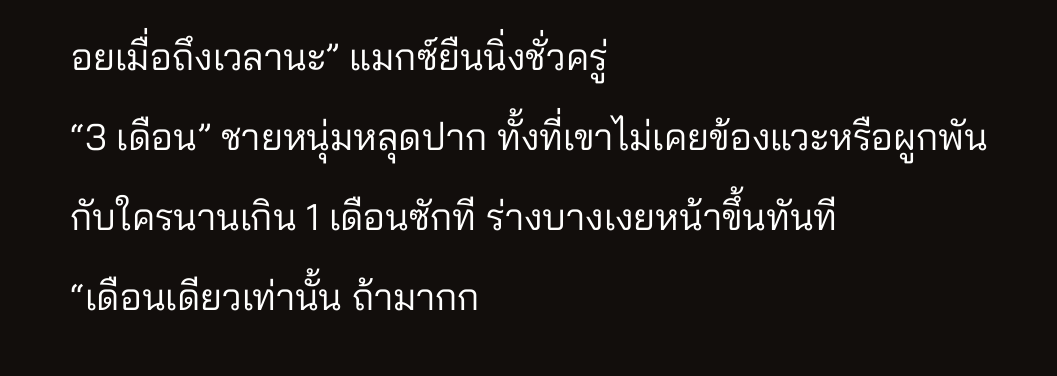อยเมื่อถึงเวลานะ” แมกซ์ยืนนิ่งชั่วครู่
“3 เดือน” ชายหนุ่มหลุดปาก ทั้งที่เขาไม่เคยข้องแวะหรือผูกพันกับใครนานเกิน 1 เดือนซักที ร่างบางเงยหน้าขึ้นทันที
“เดือนเดียวเท่านั้น ถ้ามากก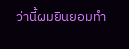ว่านี้ผมยินยอมทำ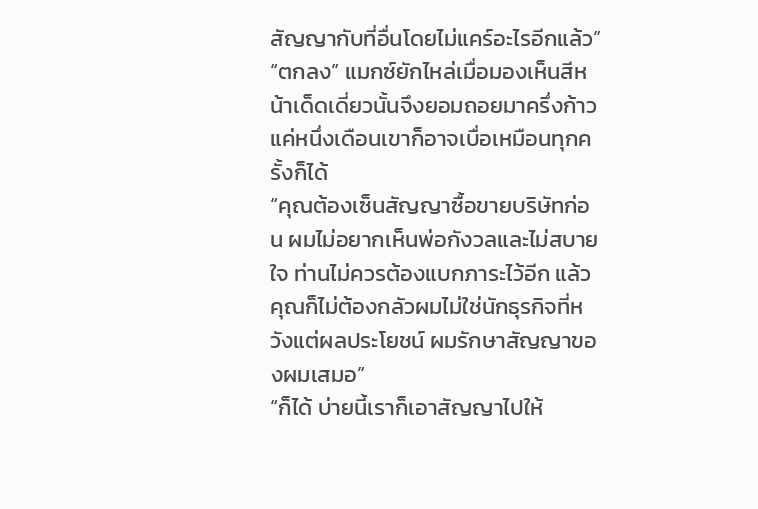สัญญากับที่อื่นโดยไม่แคร์อะไรอีกแล้ว”
“ตกลง” แมกซ์ยักไหล่เมื่อมองเห็นสีหน้าเด็ดเดี่ยวนั้นจึงยอมถอยมาครึ่งก้าว แค่หนึ่งเดือนเขาก็อาจเบื่อเหมือนทุกครั้งก็ได้
“คุณต้องเซ็นสัญญาซื้อขายบริษัทก่อน ผมไม่อยากเห็นพ่อกังวลและไม่สบายใจ ท่านไม่ควรต้องแบกภาระไว้อีก แล้วคุณก็ไม่ต้องกลัวผมไม่ใช่นักธุรกิจที่หวังแต่ผลประโยชน์ ผมรักษาสัญญาของผมเสมอ”
“ก็ได้ บ่ายนี้เราก็เอาสัญญาไปให้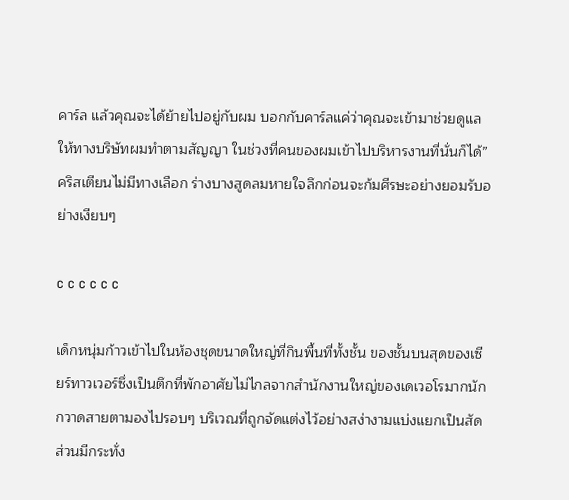คาร์ล แล้วคุณจะได้ย้ายไปอยู่กับผม บอกกับคาร์ลแค่ว่าคุณจะเข้ามาช่วยดูแลให้ทางบริษัทผมทำตามสัญญา ในช่วงที่คนของผมเข้าไปบริหารงานที่นั่นก็ได้” คริสเตียนไม่มีทางเลือก ร่างบางสูดลมหายใจลึกก่อนจะก้มศีรษะอย่างยอมรับอย่างเงียบๆ

c c c c c c

เด็กหนุ่มก้าวเข้าไปในห้องชุดขนาดใหญ่ที่กินพื้นที่ทั้งชั้น ของชั้นบนสุดของเซียร์ทาวเวอร์ซึ่งเป็นตึกที่พักอาศัยไม่ไกลจากสำนักงานใหญ่ของเดเวอโรมากนัก กวาดสายตามองไปรอบๆ บริเวณที่ถูกจัดแต่งไว้อย่างสง่างามแบ่งแยกเป็นสัดส่วนมีกระทั่ง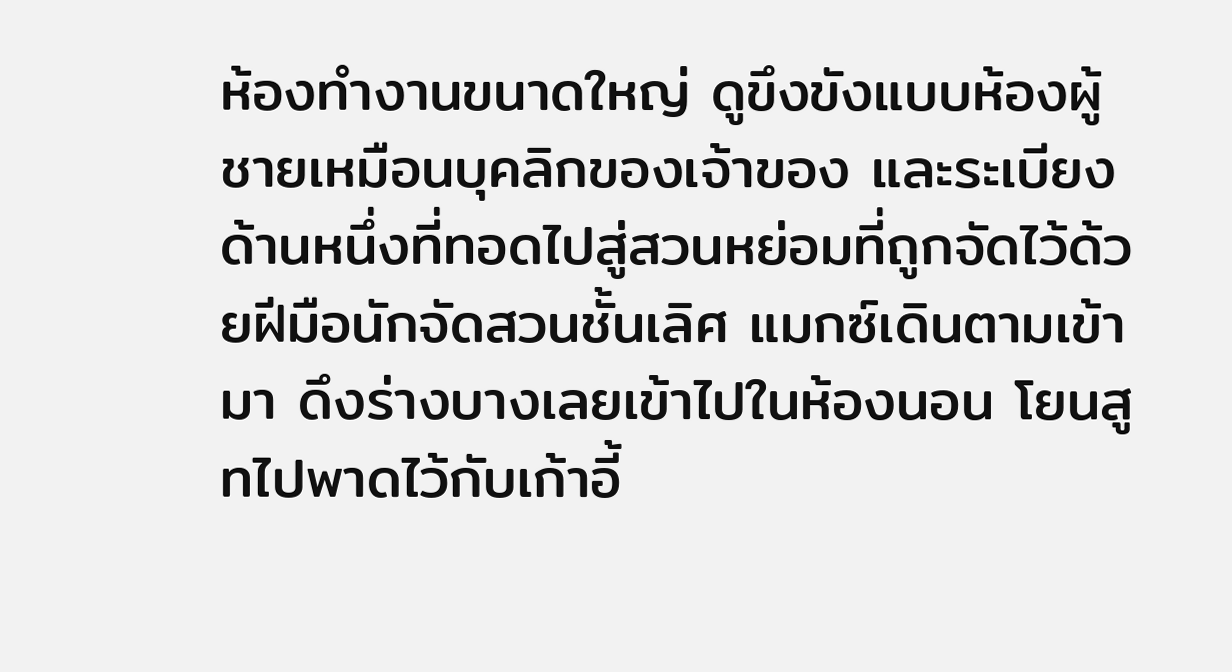ห้องทำงานขนาดใหญ่ ดูขึงขังแบบห้องผู้ชายเหมือนบุคลิกของเจ้าของ และระเบียงด้านหนึ่งที่ทอดไปสู่สวนหย่อมที่ถูกจัดไว้ด้วยฝีมือนักจัดสวนชั้นเลิศ แมกซ์เดินตามเข้ามา ดึงร่างบางเลยเข้าไปในห้องนอน โยนสูทไปพาดไว้กับเก้าอี้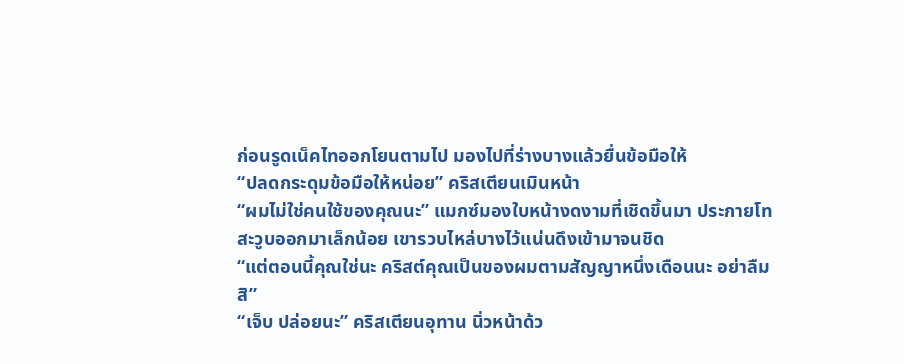ก่อนรูดเน็คไทออกโยนตามไป มองไปที่ร่างบางแล้วยื่นข้อมือให้
“ปลดกระดุมข้อมือให้หน่อย” คริสเตียนเมินหน้า
“ผมไม่ใช่คนใช้ของคุณนะ” แมกซ์มองใบหน้างดงามที่เชิดขึ้นมา ประกายโทสะวูบออกมาเล็กน้อย เขารวบไหล่บางไว้แน่นดึงเข้ามาจนชิด
“แต่ตอนนี้คุณใช่นะ คริสต์คุณเป็นของผมตามสัญญาหนึ่งเดือนนะ อย่าลืมสิ”
“เจ็บ ปล่อยนะ” คริสเตียนอุทาน นิ่วหน้าด้ว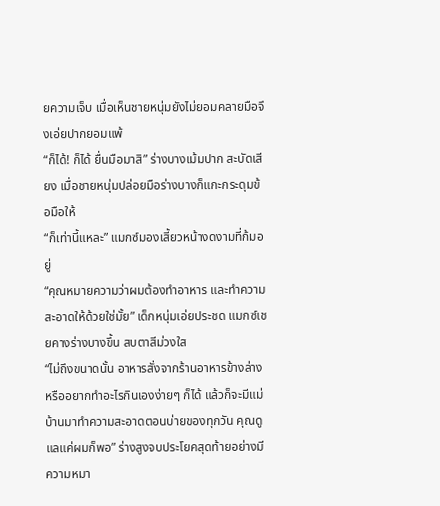ยความเจ็บ เมื่อเห็นชายหนุ่มยังไม่ยอมคลายมือจึงเอ่ยปากยอมแพ้
“ก็ได้! ก็ได้ ยื่นมือมาสิ” ร่างบางเม้มปาก สะบัดเสียง เมื่อชายหนุ่มปล่อยมือร่างบางก็แกะกระดุมข้อมือให้
“ก็เท่านี้แหละ” แมกซ์มองเสี้ยวหน้างดงามที่ก้มอยู่
“คุณหมายความว่าผมต้องทำอาหาร และทำความสะอาดให้ด้วยใช่มั้ย” เด็กหนุ่มเอ่ยประชด แมกซ์เชยคางร่างบางขึ้น สบตาสีม่วงใส
“ไม่ถึงขนาดนั้น อาหารสั่งจากร้านอาหารข้างล่าง หรืออยากทำอะไรกินเองง่ายๆ ก็ได้ แล้วก็จะมีแม่บ้านมาทำความสะอาดตอนบ่ายของทุกวัน คุณดูแลแค่ผมก็พอ” ร่างสูงจบประโยคสุดท้ายอย่างมีความหมา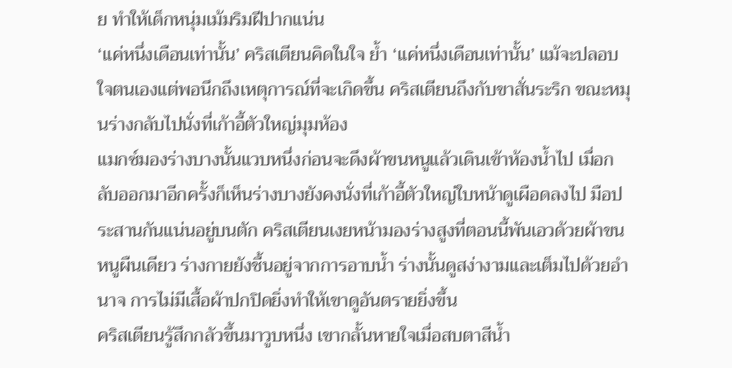ย ทำให้เด็กหนุ่มเม้มริมฝีปากแน่น
‘แค่หนึ่งเดือนเท่านั้น’ คริสเตียนคิดในใจ ย้ำ ‘แค่หนึ่งเดือนเท่านั้น’ แม้จะปลอบใจตนเองแต่พอนึกถึงเหตุการณ์ที่จะเกิดขึ้น คริสเตียนถึงกับขาสั่นระริก ขณะหมุนร่างกลับไปนั่งที่เก้าอี้ตัวใหญ่มุมห้อง
แมกซ์มองร่างบางนั้นแวบหนึ่งก่อนจะดึงผ้าขนหนูแล้วเดินเข้าห้องน้ำไป เมื่อกลับออกมาอีกครั้งก็เห็นร่างบางยังคงนั่งที่เก้าอี้ตัวใหญ่ใบหน้าดูเผือดลงไป มือประสานกันแน่นอยู่บนตัก คริสเตียนเงยหน้ามองร่างสูงที่ตอนนี้พันเอวด้วยผ้าขนหนูผืนเดียว ร่างกายยังชื้นอยู่จากการอาบน้ำ ร่างนั้นดูสง่างามและเต็มไปด้วยอำนาจ การไม่มีเสื้อผ้าปกปิดยิ่งทำให้เขาดูอันตรายยิ่งขึ้น
คริสเตียนรู้สึกกลัวขึ้นมาวูบหนึ่ง เขากลั้นหายใจเมื่อสบตาสีน้ำ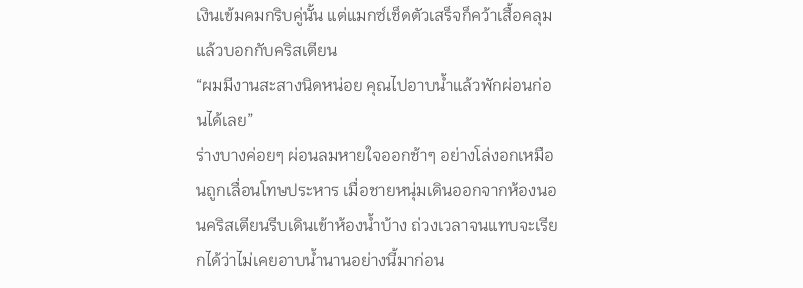เงินเข้มคมกริบคู่นั้น แต่แมกซ์เช็ดตัวเสร็จก็คว้าเสื้อคลุมแล้วบอกกับคริสเตียน
“ผมมีงานสะสางนิดหน่อย คุณไปอาบน้ำแล้วพักผ่อนก่อนได้เลย”
ร่างบางค่อยๆ ผ่อนลมหายใจออกช้าๆ อย่างโล่งอกเหมือนถูกเลื่อนโทษประหาร เมื่อชายหนุ่มเดินออกจากห้องนอนคริสเตียนรีบเดินเข้าห้องน้ำบ้าง ถ่วงเวลาจนแทบจะเรียกได้ว่าไม่เคยอาบน้ำนานอย่างนี้มาก่อน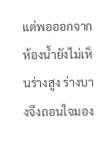แต่พอออกจากห้องน้ำยังไม่เห็นร่างสูง ร่างบางจึงถอนใจมอง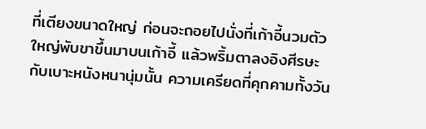ที่เตียงขนาดใหญ่ ก่อนจะถอยไปนั่งที่เก้าอี้นวมตัวใหญ่พับขาขึ้นมาบนเก้าอี้ แล้วพริ้มตาลงอิงศีรษะกับเบาะหนังหนานุ่มนั้น ความเครียดที่คุกคามทั้งวัน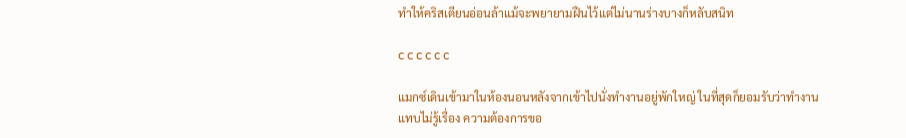ทำให้คริสเตียนอ่อนล้าแม้จะพยายามฝืนไว้แต่ไม่นานร่างบางก็หลับสนิท

c c c c c c

แมกซ์เดินเข้ามาในห้องนอนหลังจากเข้าไปนั่งทำงานอยู่พักใหญ่ ในที่สุดก็ยอมรับว่าทำงานแทบไม่รู้เรื่อง ความต้องการขอ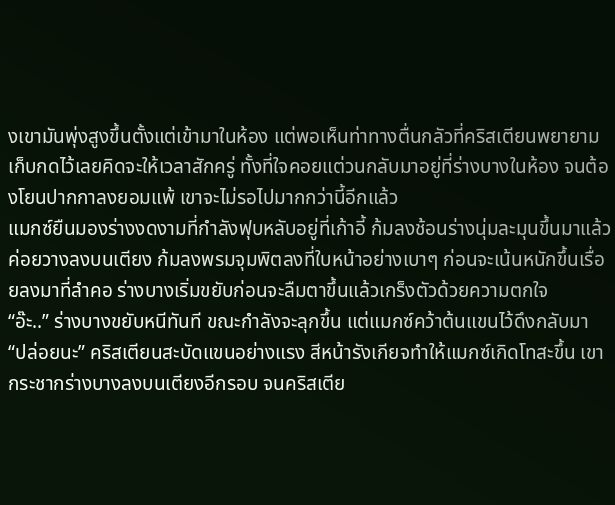งเขามันพุ่งสูงขึ้นตั้งแต่เข้ามาในห้อง แต่พอเห็นท่าทางตื่นกลัวที่คริสเตียนพยายามเก็บกดไว้เลยคิดจะให้เวลาสักครู่ ทั้งที่ใจคอยแต่วนกลับมาอยู่ที่ร่างบางในห้อง จนต้องโยนปากกาลงยอมแพ้ เขาจะไม่รอไปมากกว่านี้อีกแล้ว
แมกซ์ยืนมองร่างงดงามที่กำลังฟุบหลับอยู่ที่เก้าอี้ ก้มลงช้อนร่างนุ่มละมุนขึ้นมาแล้วค่อยวางลงบนเตียง ก้มลงพรมจุมพิตลงที่ใบหน้าอย่างเบาๆ ก่อนจะเน้นหนักขึ้นเรื่อยลงมาที่ลำคอ ร่างบางเริ่มขยับก่อนจะลืมตาขึ้นแล้วเกร็งตัวด้วยความตกใจ
“อ๊ะ..” ร่างบางขยับหนีทันที ขณะกำลังจะลุกขึ้น แต่แมกซ์คว้าต้นแขนไว้ดึงกลับมา
“ปล่อยนะ” คริสเตียนสะบัดแขนอย่างแรง สีหน้ารังเกียจทำให้แมกซ์เกิดโทสะขึ้น เขากระชากร่างบางลงบนเตียงอีกรอบ จนคริสเตีย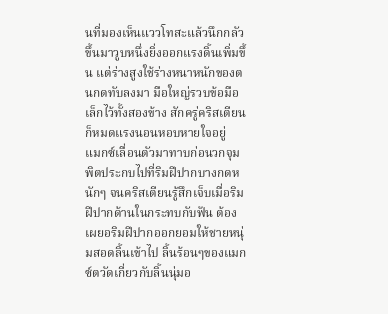นที่มองเห็นแววโทสะแล้วนึกกลัวขึ้นมาวูบหนึ่งยิ่งออกแรงดิ้นเพิ่มขึ้น แต่ร่างสูงใช้ร่างหนาหนักของตนกดทับลงมา มือใหญ่รวบข้อมือเล็กไว้ทั้งสองข้าง สักครู่คริสเตียนก็หมดแรงนอนหอบหายใจอยู่
แมกซ์เลื่อนตัวมาทาบก่อนวกจุมพิตประกบไปที่ริมฝีปากบางกดหนักๆ จนคริสเตียนรู้สึกเจ็บเมื่อริมฝีปากด้านในกระทบกับฟัน ต้องเผยอริมฝีปากออกยอมให้ชายหนุ่มสอดลิ้นเข้าไป ลิ้นร้อนๆของแมกซ์ตวัดเกี่ยวกับลิ้นนุ่มอ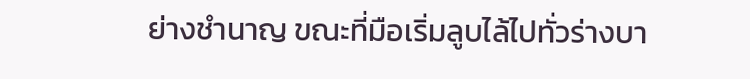ย่างชำนาญ ขณะที่มือเริ่มลูบไล้ไปทั่วร่างบา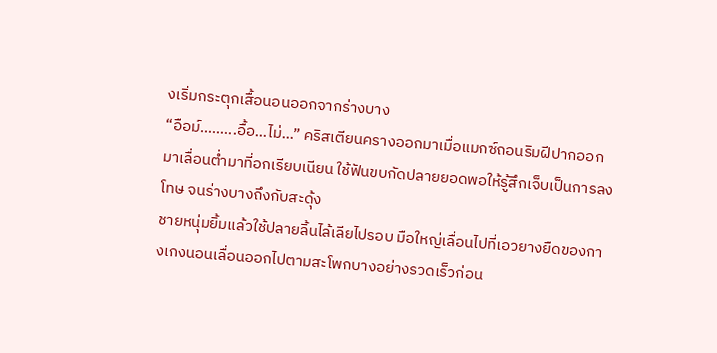งเริ่มกระตุกเสื้อนอนออกจากร่างบาง
“อือม์.........อื้อ...ไม่...” คริสเตียนครางออกมาเมื่อแมกซ์ถอนริมฝีปากออกมาเลื่อนต่ำมาที่อกเรียบเนียน ใช้ฟันขบกัดปลายยอดพอให้รู้สึกเจ็บเป็นการลงโทษ จนร่างบางถึงกับสะดุ้ง
ชายหนุ่มยิ้มแล้วใช้ปลายลิ้นไล้เลียไปรอบ มือใหญ่เลื่อนไปที่เอวยางยืดของกางเกงนอนเลื่อนออกไปตามสะโพกบางอย่างรวดเร็วก่อน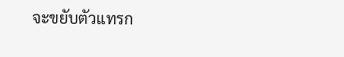จะขยับตัวแทรก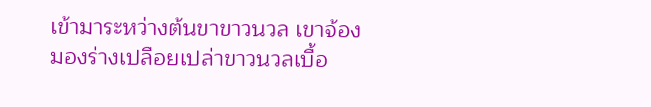เข้ามาระหว่างต้นขาขาวนวล เขาจ้องมองร่างเปลือยเปล่าขาวนวลเบื้อ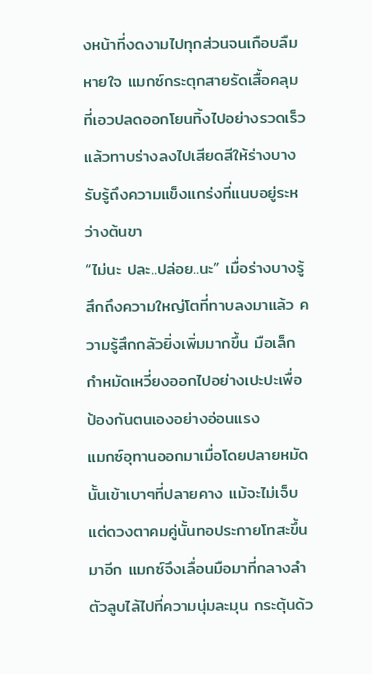งหน้าที่งดงามไปทุกส่วนจนเกือบลืมหายใจ แมกซ์กระตุกสายรัดเสื้อคลุมที่เอวปลดออกโยนทิ้งไปอย่างรวดเร็ว แล้วทาบร่างลงไปเสียดสีให้ร่างบางรับรู้ถึงความแข็งแกร่งที่แนบอยู่ระหว่างต้นขา
“ไม่นะ ปละ..ปล่อย..นะ” เมื่อร่างบางรู้สึกถึงความใหญ่โตที่ทาบลงมาแล้ว ความรู้สึกกลัวยิ่งเพิ่มมากขึ้น มือเล็กกำหมัดเหวี่ยงออกไปอย่างเปะปะเพื่อป้องกันตนเองอย่างอ่อนแรง
แมกซ์อุทานออกมาเมื่อโดยปลายหมัดนั้นเข้าเบาๆที่ปลายคาง แม้จะไม่เจ็บแต่ดวงตาคมคู่นั้นทอประกายโทสะขึ้นมาอีก แมกซ์จึงเลื่อนมือมาที่กลางลำตัวลูบไล้ไปที่ความนุ่มละมุน กระตุ้นด้ว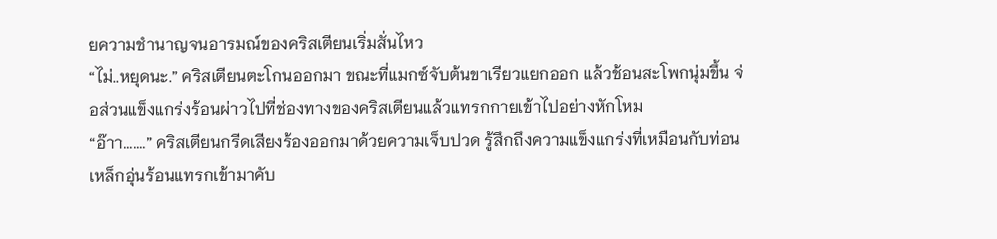ยความชำนาญจนอารมณ์ของคริสเตียนเริ่มสั่นไหว
“ไม่..หยุดนะ.” คริสเตียนตะโกนออกมา ขณะที่แมกซ์จับต้นขาเรียวแยกออก แล้วช้อนสะโพกนุ่มขึ้น จ่อส่วนแข็งแกร่งร้อนผ่าวไปที่ช่องทางของคริสเตียนแล้วแทรกกายเข้าไปอย่างหักโหม
“อ๊าา.......” คริสเตียนกรีดเสียงร้องออกมาด้วยความเจ็บปวด รู้สึกถึงความแข็งแกร่งที่เหมือนกับท่อนเหล็กอุ่นร้อนแทรกเข้ามาคับ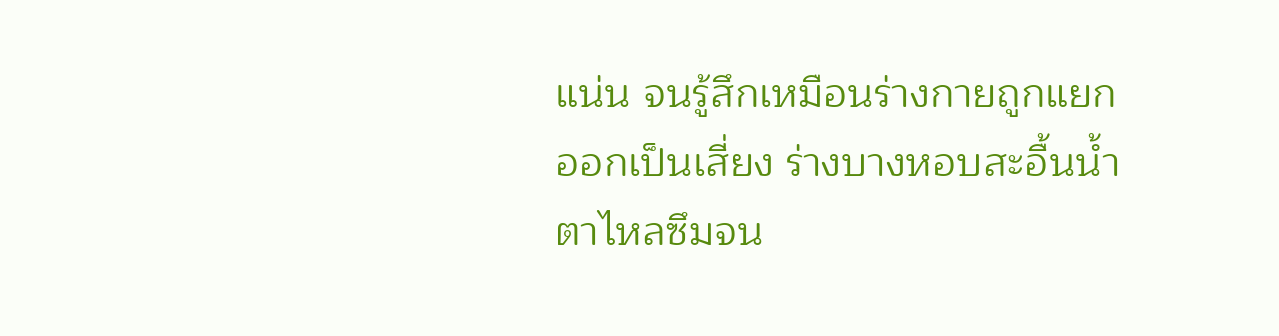แน่น จนรู้สึกเหมือนร่างกายถูกแยกออกเป็นเสี่ยง ร่างบางหอบสะอื้นน้ำตาไหลซึมจน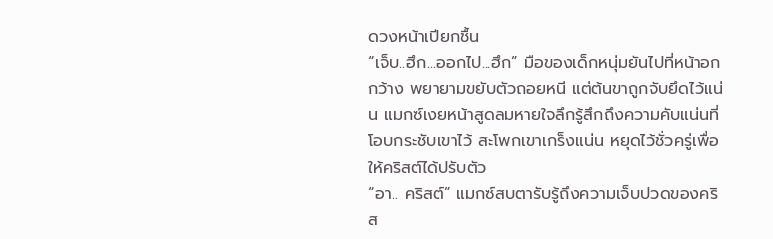ดวงหน้าเปียกชื้น
“เจ็บ..ฮึก...ออกไป...ฮึก” มือของเด็กหนุ่มยันไปที่หน้าอกกว้าง พยายามขยับตัวถอยหนี แต่ต้นขาถูกจับยึดไว้แน่น แมกซ์เงยหน้าสูดลมหายใจลึกรู้สึกถึงความคับแน่นที่โอบกระชับเขาไว้ สะโพกเขาเกร็งแน่น หยุดไว้ชั่วครู่เพื่อให้คริสต์ได้ปรับตัว
“อา.. คริสต์” แมกซ์สบตารับรู้ถึงความเจ็บปวดของคริส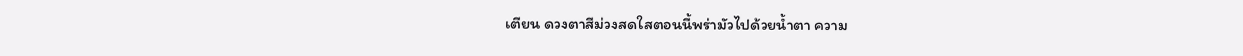เตียน ดวงตาสีม่วงสดใสตอนนี้พร่ามัวไปด้วยน้ำตา ความ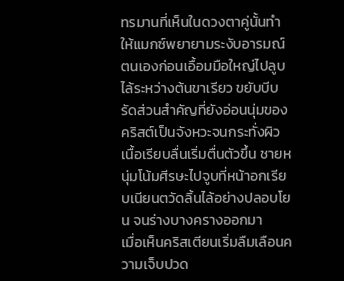ทรมานที่เห็นในดวงตาคู่นั้นทำให้แมกซ์พยายามระงับอารมณ์ตนเองก่อนเอื้อมมือใหญ่ไปลูบไล้ระหว่างต้นขาเรียว ขยับบีบรัดส่วนสำคัญที่ยังอ่อนนุ่มของคริสต์เป็นจังหวะจนกระทั่งผิวเนื้อเรียบลื่นเริ่มตื่นตัวขึ้น ชายหนุ่มโน้มศีรษะไปจูบที่หน้าอกเรียบเนียนตวัดลิ้นไล้อย่างปลอบโยน จนร่างบางครางออกมา
เมื่อเห็นคริสเตียนเริ่มลืมเลือนความเจ็บปวด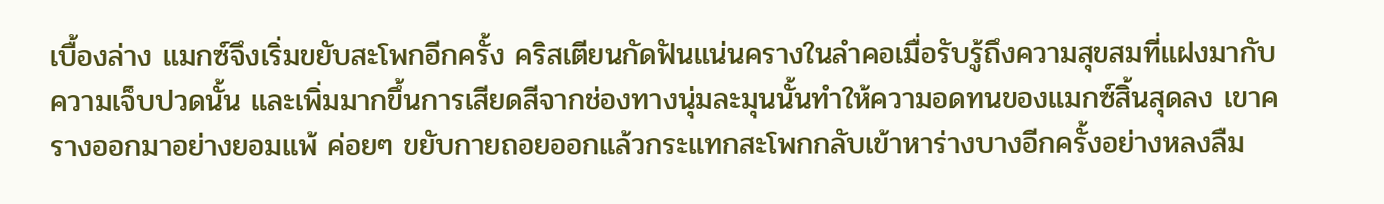เบื้องล่าง แมกซ์จึงเริ่มขยับสะโพกอีกครั้ง คริสเตียนกัดฟันแน่นครางในลำคอเมื่อรับรู้ถึงความสุขสมที่แฝงมากับความเจ็บปวดนั้น และเพิ่มมากขึ้นการเสียดสีจากช่องทางนุ่มละมุนนั้นทำให้ความอดทนของแมกซ์สิ้นสุดลง เขาครางออกมาอย่างยอมแพ้ ค่อยๆ ขยับกายถอยออกแล้วกระแทกสะโพกกลับเข้าหาร่างบางอีกครั้งอย่างหลงลืม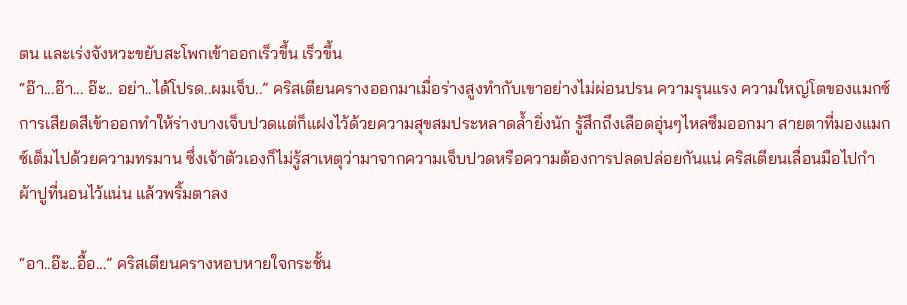ตน และเร่งจังหวะขยับสะโพกเข้าออกเร็วขึ้น เร็วขึ้น
“อ๊า...อ๊า... อ๊ะ.. อย่า..ได้โปรด..ผมเจ็บ..” คริสเตียนครางออกมาเมื่อร่างสูงทำกับเขาอย่างไม่ผ่อนปรน ความรุนแรง ความใหญ่โตของแมกซ์ การเสียดสีเข้าออกทำให้ร่างบางเจ็บปวดแต่ก็แฝงไว้ด้วยความสุขสมประหลาดล้ำยิ่งนัก รู้สึกถึงเลือดอุ่นๆไหลซึมออกมา สายตาที่มองแมกซ์เต็มไปด้วยความทรมาน ซึ่งเจ้าตัวเองก็ไม่รู้สาเหตุว่ามาจากความเจ็บปวดหรือความต้องการปลดปล่อยกันแน่ คริสเตียนเลื่อนมือไปกำผ้าปูที่นอนไว้แน่น แล้วพริ้มตาลง

“อา..อ๊ะ..อื้อ...” คริสเตียนครางหอบหายใจกระชั้น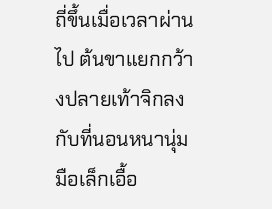ถี่ขึ้นเมื่อเวลาผ่านไป ต้นขาแยกกว้างปลายเท้าจิกลงกับที่นอนหนานุ่ม มือเล็กเอื้อ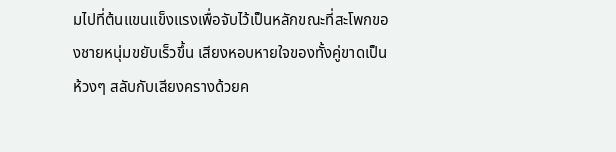มไปที่ต้นแขนแข็งแรงเพื่อจับไว้เป็นหลักขณะที่สะโพกของชายหนุ่มขยับเร็วขึ้น เสียงหอบหายใจของทั้งคู่ขาดเป็นห้วงๆ สลับกับเสียงครางด้วยค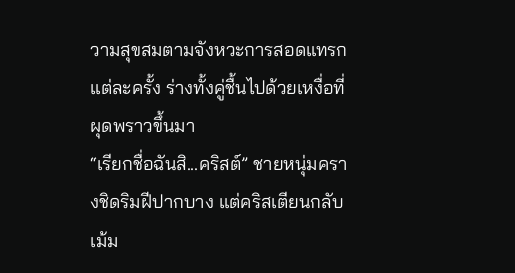วามสุขสมตามจังหวะการสอดแทรกแต่ละครั้ง ร่างทั้งคู่ชื้นไปด้วยเหงื่อที่ผุดพราวขึ้นมา
“เรียกชื่อฉันสิ...คริสต์” ชายหนุ่มครางชิดริมฝีปากบาง แต่คริสเตียนกลับเม้ม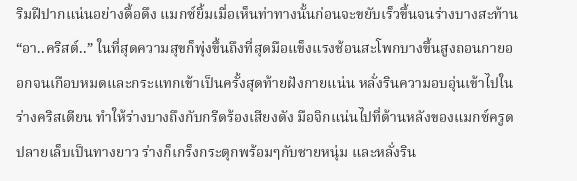ริมฝีปากแน่นอย่างดื้อดึง แมกซ์ยิ้มเมื่อเห็นท่าทางนั้นก่อนจะขยับเร็วขึ้นจนร่างบางสะท้าน
“อา..คริสต์..” ในที่สุดความสุขก็พุ่งขึ้นถึงที่สุดมือแข็งแรงช้อนสะโพกบางขึ้นสูงถอนกายออกจนเกือบหมดและกระแทกเข้าเป็นครั้งสุดท้ายฝังกายแน่น หลั่งรินความอบอุ่นเข้าไปในร่างคริสเตียน ทำให้ร่างบางถึงกับกรีดร้องเสียงดัง มือจิกแน่นไปที่ด้านหลังของแมกซ์ครูดปลายเล็บเป็นทางยาว ร่างก็เกร็งกระตุกพร้อมๆกับชายหนุ่ม และหลั่งริน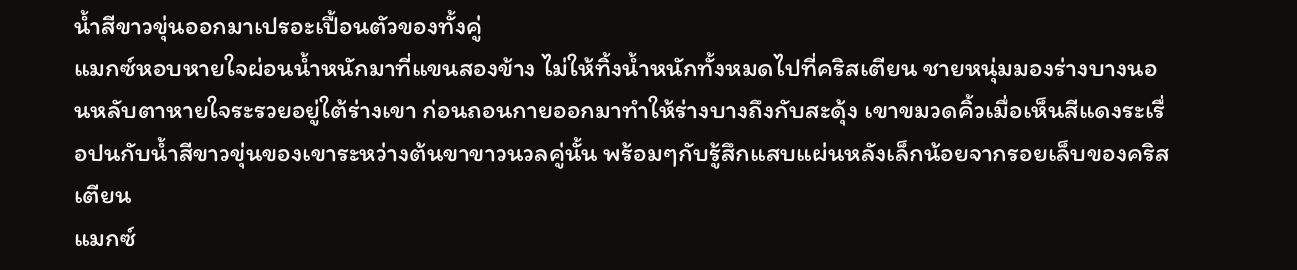น้ำสีขาวขุ่นออกมาเปรอะเปื้อนตัวของทั้งคู่
แมกซ์หอบหายใจผ่อนน้ำหนักมาที่แขนสองข้าง ไม่ให้ทิ้งน้ำหนักทั้งหมดไปที่คริสเตียน ชายหนุ่มมองร่างบางนอนหลับตาหายใจระรวยอยู่ใต้ร่างเขา ก่อนถอนกายออกมาทำให้ร่างบางถึงกับสะดุ้ง เขาขมวดคิ้วเมื่อเห็นสีแดงระเรื่อปนกับน้ำสีขาวขุ่นของเขาระหว่างต้นขาขาวนวลคู่นั้น พร้อมๆกับรู้สึกแสบแผ่นหลังเล็กน้อยจากรอยเล็บของคริสเตียน
แมกซ์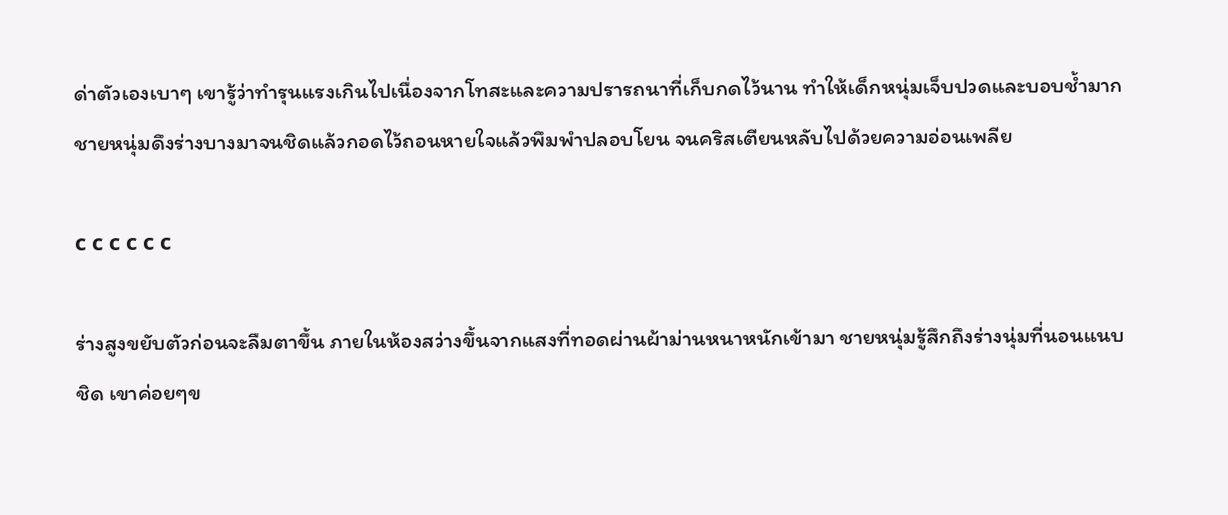ด่าตัวเองเบาๆ เขารู้ว่าทำรุนแรงเกินไปเนื่องจากโทสะและความปรารถนาที่เก็บกดไว้นาน ทำให้เด็กหนุ่มเจ็บปวดและบอบช้ำมาก ชายหนุ่มดึงร่างบางมาจนชิดแล้วกอดไว้ถอนหายใจแล้วพึมพำปลอบโยน จนคริสเตียนหลับไปด้วยความอ่อนเพลีย

c c c c c c

ร่างสูงขยับตัวก่อนจะลืมตาขึ้น ภายในห้องสว่างขึ้นจากแสงที่ทอดผ่านผ้าม่านหนาหนักเข้ามา ชายหนุ่มรู้สึกถึงร่างนุ่มที่นอนแนบชิด เขาค่อยๆข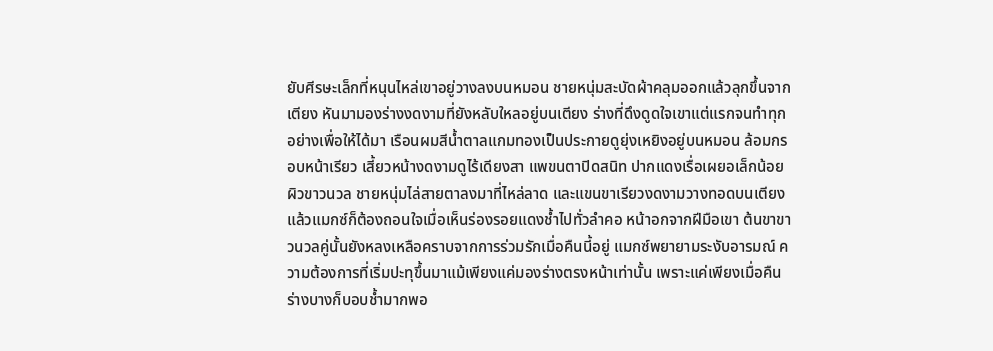ยับศีรษะเล็กที่หนุนไหล่เขาอยู่วางลงบนหมอน ชายหนุ่มสะบัดผ้าคลุมออกแล้วลุกขึ้นจากเตียง หันมามองร่างงดงามที่ยังหลับใหลอยู่บนเตียง ร่างที่ดึงดูดใจเขาแต่แรกจนทำทุกอย่างเพื่อให้ได้มา เรือนผมสีน้ำตาลแกมทองเป็นประกายดูยุ่งเหยิงอยู่บนหมอน ล้อมกรอบหน้าเรียว เสี้ยวหน้างดงามดูไร้เดียงสา แพขนตาปิดสนิท ปากแดงเรื่อเผยอเล็กน้อย ผิวขาวนวล ชายหนุ่มไล่สายตาลงมาที่ไหล่ลาด และแขนขาเรียวงดงามวางทอดบนเตียง
แล้วแมกซ์ก็ต้องถอนใจเมื่อเห็นร่องรอยแดงช้ำไปทั่วลำคอ หน้าอกจากฝีมือเขา ต้นขาขาวนวลคู่นั้นยังหลงเหลือคราบจากการร่วมรักเมื่อคืนนี้อยู่ แมกซ์พยายามระงับอารมณ์ ความต้องการที่เริ่มปะทุขึ้นมาแม้เพียงแค่มองร่างตรงหน้าเท่านั้น เพราะแค่เพียงเมื่อคืนร่างบางก็บอบช้ำมากพอ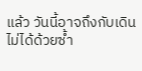แล้ว วันนี้อาจถึงกับเดินไม่ได้ด้วยซ้ำ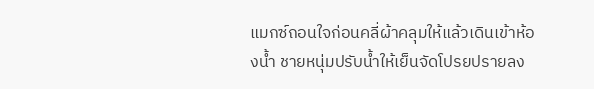แมกซ์ถอนใจก่อนคลี่ผ้าคลุมให้แล้วเดินเข้าห้องน้ำ ชายหนุ่มปรับน้ำให้เย็นจัดโปรยปรายลง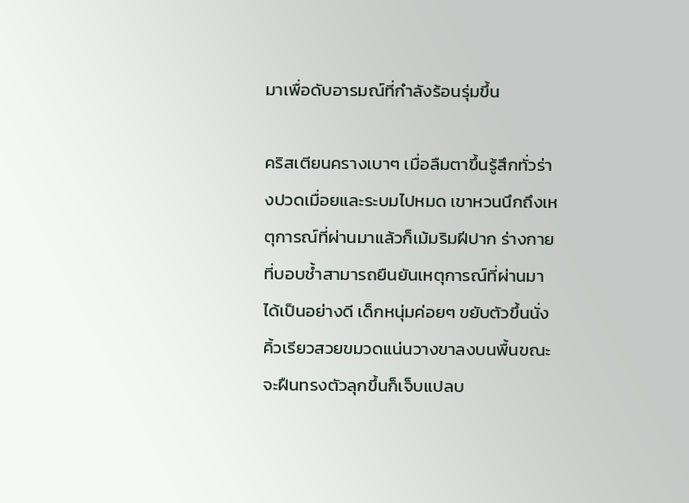มาเพื่อดับอารมณ์ที่กำลังร้อนรุ่มขึ้น

คริสเตียนครางเบาๆ เมื่อลืมตาขึ้นรู้สึกทั่วร่างปวดเมื่อยและระบมไปหมด เขาหวนนึกถึงเหตุการณ์ที่ผ่านมาแล้วก็เม้มริมฝีปาก ร่างกายที่บอบช้ำสามารถยืนยันเหตุการณ์ที่ผ่านมาได้เป็นอย่างดี เด็กหนุ่มค่อยๆ ขยับตัวขึ้นนั่ง คิ้วเรียวสวยขมวดแน่นวางขาลงบนพื้นขณะจะฝืนทรงตัวลุกขึ้นก็เจ็บแปลบ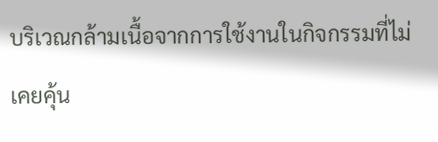บริเวณกล้ามเนื้อจากการใช้งานในกิจกรรมที่ไม่เคยคุ้น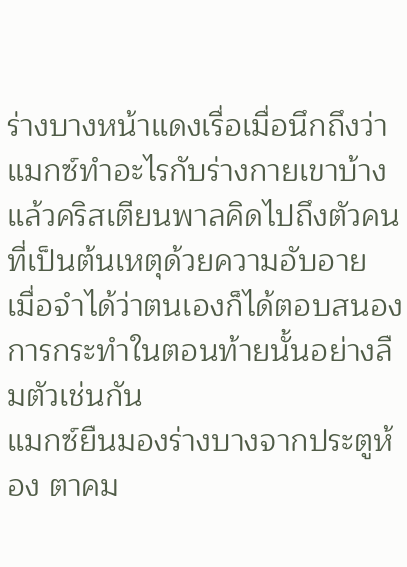ร่างบางหน้าแดงเรื่อเมื่อนึกถึงว่าแมกซ์ทำอะไรกับร่างกายเขาบ้าง แล้วคริสเตียนพาลคิดไปถึงตัวคนที่เป็นต้นเหตุด้วยความอับอาย เมื่อจำได้ว่าตนเองก็ได้ตอบสนองการกระทำในตอนท้ายนั้นอย่างลืมตัวเช่นกัน
แมกซ์ยืนมองร่างบางจากประตูห้อง ตาคม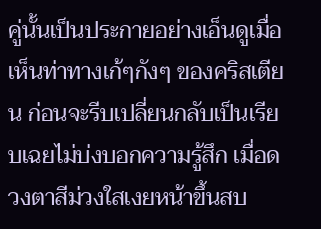คู่นั้นเป็นประกายอย่างเอ็นดูเมื่อเห็นท่าทางเก้ๆกังๆ ของคริสเตียน ก่อนจะรีบเปลี่ยนกลับเป็นเรียบเฉยไม่บ่งบอกความรู้สึก เมื่อดวงตาสีม่วงใสเงยหน้าขึ้นสบ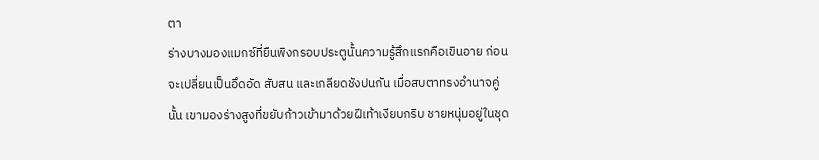ตา
ร่างบางมองแมกซ์ที่ยืนพิงกรอบประตูนั้นความรู้สึกแรกคือเขินอาย ก่อนจะเปลี่ยนเป็นอึดอัด สับสน และเกลียดชังปนกัน เมื่อสบตาทรงอำนาจคู่นั้น เขามองร่างสูงที่ขยับก้าวเข้ามาด้วยฝีเท้าเงียบกริบ ชายหนุ่มอยู่ในชุด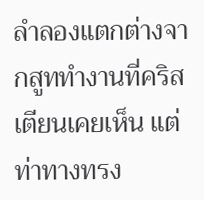ลำลองแตกต่างจากสูททำงานที่คริสเตียนเคยเห็น แต่ท่าทางทรง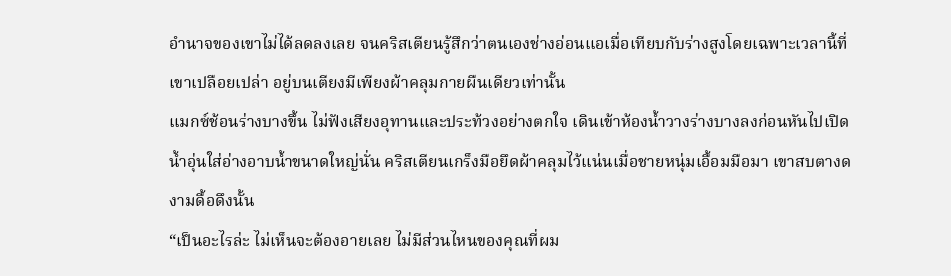อำนาจของเขาไม่ได้ลดลงเลย จนคริสเตียนรู้สึกว่าตนเองช่างอ่อนแอเมื่อเทียบกับร่างสูงโดยเฉพาะเวลานี้ที่เขาเปลือยเปล่า อยู่บนเตียงมีเพียงผ้าคลุมกายผืนเดียวเท่านั้น
แมกซ์ช้อนร่างบางขึ้น ไม่ฟังเสียงอุทานและประท้วงอย่างตกใจ เดินเข้าห้องน้ำวางร่างบางลงก่อนหันไปเปิดน้ำอุ่นใส่อ่างอาบน้ำขนาดใหญ่นั่น คริสเตียนเกร็งมือยึดผ้าคลุมไว้แน่นเมื่อชายหนุ่มเอื้อมมือมา เขาสบตางดงามดื้อดึงนั้น
“เป็นอะไรล่ะ ไม่เห็นจะต้องอายเลย ไม่มีส่วนไหนของคุณที่ผม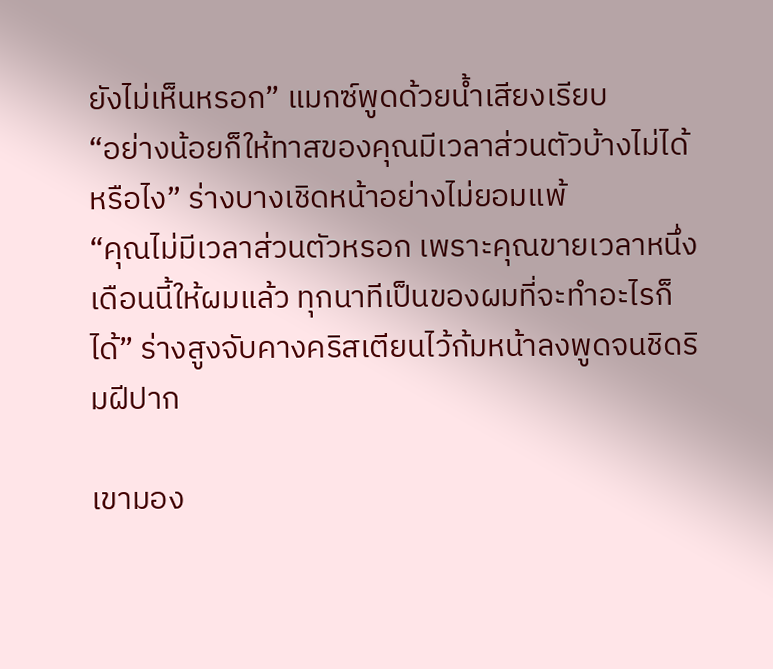ยังไม่เห็นหรอก” แมกซ์พูดด้วยน้ำเสียงเรียบ
“อย่างน้อยก็ให้ทาสของคุณมีเวลาส่วนตัวบ้างไม่ได้หรือไง” ร่างบางเชิดหน้าอย่างไม่ยอมแพ้
“คุณไม่มีเวลาส่วนตัวหรอก เพราะคุณขายเวลาหนึ่งเดือนนี้ให้ผมแล้ว ทุกนาทีเป็นของผมที่จะทำอะไรก็ได้” ร่างสูงจับคางคริสเตียนไว้ก้มหน้าลงพูดจนชิดริมฝีปาก

เขามอง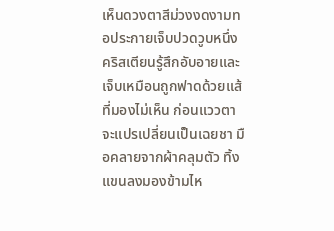เห็นดวงตาสีม่วงงดงามทอประกายเจ็บปวดวูบหนึ่ง คริสเตียนรู้สึกอับอายและเจ็บเหมือนถูกฟาดด้วยแส้ที่มองไม่เห็น ก่อนแววตาจะแปรเปลี่ยนเป็นเฉยชา มือคลายจากผ้าคลุมตัว ทิ้งแขนลงมองข้ามไห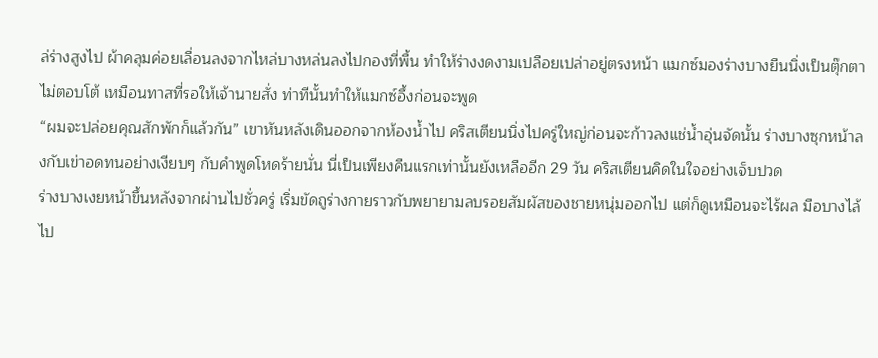ล่ร่างสูงไป ผ้าคลุมค่อยเลื่อนลงจากไหล่บางหล่นลงไปกองที่พื้น ทำให้ร่างงดงามเปลือยเปล่าอยู่ตรงหน้า แมกซ์มองร่างบางยืนนิ่งเป็นตุ๊กตาไม่ตอบโต้ เหมือนทาสที่รอให้เจ้านายสั่ง ท่าทีนั้นทำให้แมกซ์อึ้งก่อนจะพูด
“ผมจะปล่อยคุณสักพักก็แล้วกัน” เขาหันหลังเดินออกจากห้องน้ำไป คริสเตียนนิ่งไปครู่ใหญ่ก่อนจะก้าวลงแช่น้ำอุ่นจัดนั้น ร่างบางซุกหน้าลงกับเข่าอดทนอย่างเงียบๆ กับคำพูดโหดร้ายนั่น นี่เป็นเพียงคืนแรกเท่านั้นยังเหลืออีก 29 วัน คริสเตียนคิดในใจอย่างเจ็บปวด
ร่างบางเงยหน้าขึ้นหลังจากผ่านไปชั่วครู่ เริ่มขัดถูร่างกายราวกับพยายามลบรอยสัมผัสของชายหนุ่มออกไป แต่ก็ดูเหมือนจะไร้ผล มือบางไล้ไป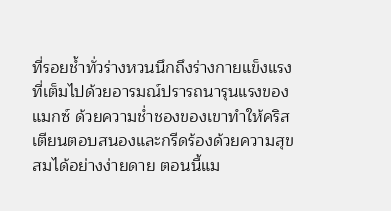ที่รอยช้ำทั่วร่างหวนนึกถึงร่างกายแข็งแรงที่เต็มไปด้วยอารมณ์ปรารถนารุนแรงของแมกซ์ ด้วยความช่ำชองของเขาทำให้คริสเตียนตอบสนองและกรีดร้องด้วยความสุขสมได้อย่างง่ายดาย ตอนนี้แม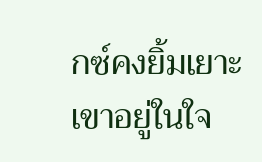กซ์คงยิ้มเยาะเขาอยู่ในใจ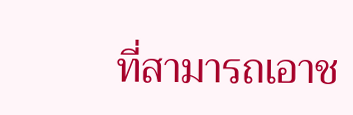ที่สามารถเอาช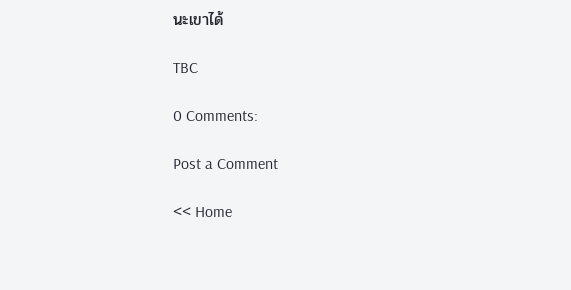นะเขาได้

TBC

0 Comments:

Post a Comment

<< Home